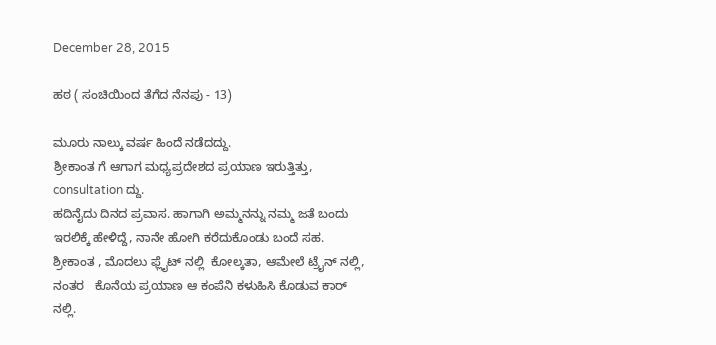December 28, 2015

ಹಠ ( ಸಂಚಿಯಿಂದ ತೆಗೆದ ನೆನಪು - 13)

ಮೂರು ನಾಲ್ಕು ವರ್ಷ ಹಿಂದೆ ನಡೆದದ್ದು.
ಶ್ರೀಕಾಂತ ಗೆ ಆಗಾಗ ಮಧ್ಯಪ್ರದೇಶದ ಪ್ರಯಾಣ ಇರುತ್ತಿತ್ತು, consultation ದ್ದು.
ಹದಿನೈದು ದಿನದ ಪ್ರವಾಸ. ಹಾಗಾಗಿ ಅಮ್ಮನನ್ನು ನಮ್ಮ ಜತೆ ಬಂದು  ಇರಲಿಕ್ಕೆ ಹೇಳಿದ್ದೆ, ನಾನೇ ಹೋಗಿ ಕರೆದುಕೊಂಡು ಬಂದೆ ಸಹ. ಶ್ರೀಕಾಂತ , ಮೊದಲು ಫ್ಲೈಟ್ ನಲ್ಲಿ  ಕೋಲ್ಕತಾ, ಆಮೇಲೆ ಟ್ರೈನ್ ನಲ್ಲಿ, ನಂತರ   ಕೊನೆಯ ಪ್ರಯಾಣ ಆ ಕಂಪೆನಿ ಕಳುಹಿಸಿ ಕೊಡುವ ಕಾರ್ ನಲ್ಲಿ.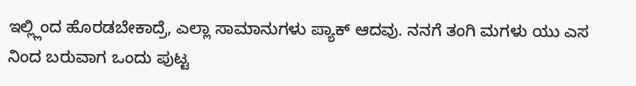ಇಲ್ಲ್ಲಿಂದ ಹೊರಡಬೇಕಾದ್ರೆ, ಎಲ್ಲಾ ಸಾಮಾನುಗಳು ಪ್ಯಾಕ್ ಆದವು. ನನಗೆ ತಂಗಿ ಮಗಳು ಯು ಎಸ ನಿಂದ ಬರುವಾಗ ಒಂದು ಪುಟ್ಟ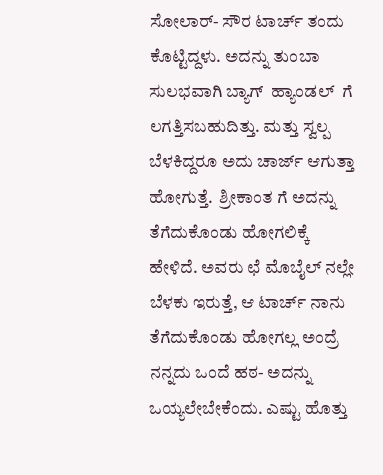ಸೋಲಾರ್- ಸೌರ ಟಾರ್ಚ್ ತಂದು ಕೊಟ್ಟಿದ್ದಳು. ಅದನ್ನು ತುಂಬಾ ಸುಲಭವಾಗಿ ಬ್ಯಾಗ್  ಹ್ಯಾಂಡಲ್  ಗೆ ಲಗತ್ತಿಸಬಹುದಿತ್ತು. ಮತ್ತು ಸ್ವಲ್ಪ ಬೆಳಕಿದ್ದರೂ ಅದು ಚಾರ್ಜ್ ಆಗುತ್ತಾ ಹೋಗುತ್ತೆ.  ಶ್ರೀಕಾಂತ ಗೆ ಅದನ್ನು ತೆಗೆದುಕೊಂಡು ಹೋಗಲಿಕ್ಕೆ ಹೇಳಿದೆ. ಅವರು ಛೆ ಮೊಬೈಲ್ ನಲ್ಲೇ ಬೆಳಕು ಇರುತ್ತೆ, ಆ ಟಾರ್ಚ್ ನಾನು ತೆಗೆದುಕೊಂಡು ಹೋಗಲ್ಲ ಅಂದ್ರೆ ನನ್ನದು ಒಂದೆ ಹಠ- ಅದನ್ನು ಒಯ್ಯಲೇಬೇಕೆಂದು. ಎಷ್ಟು ಹೊತ್ತು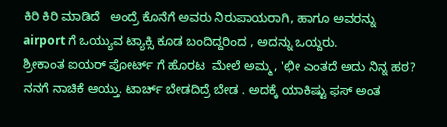ಕಿರಿ ಕಿರಿ ಮಾಡಿದೆ   ಅಂದ್ರೆ ಕೊನೆಗೆ ಅವರು ನಿರುಪಾಯರಾಗಿ, ಹಾಗೂ ಅವರನ್ನು airport ಗೆ ಒಯ್ಯುವ ಟ್ಯಾಕ್ಸಿ ಕೂಡ ಬಂದಿದ್ದರಿಂದ , ಅದನ್ನು ಒಯ್ದರು.
ಶ್ರೀಕಾಂತ ಐಯರ್ ಪೋರ್ಟ್ ಗೆ ಹೊರಟ  ಮೇಲೆ ಅಮ್ಮ, 'ಛೀ ಎಂತದೆ ಅದು ನಿನ್ನ ಹಠ? ನನಗೆ ನಾಚಿಕೆ ಆಯ್ತು. ಟಾರ್ಚ್ ಬೇಡದಿದ್ರೆ ಬೇಡ . ಅದಕ್ಕೆ ಯಾಕಿಷ್ಟು ಫಸ್ ಅಂತ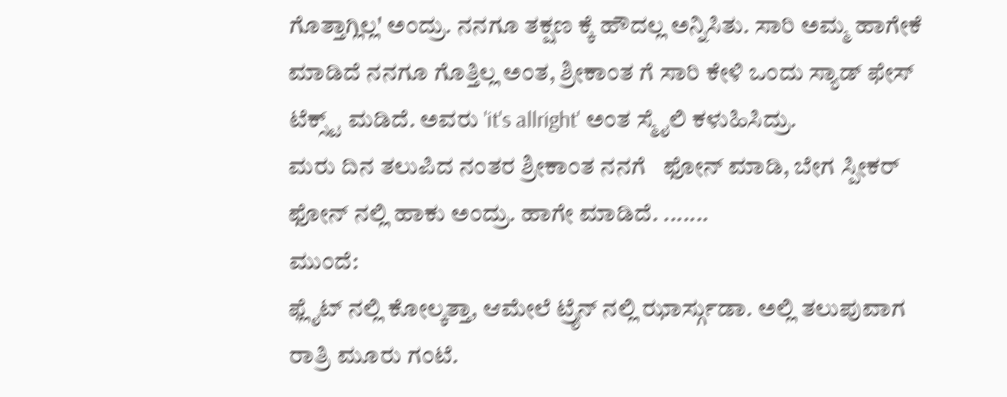ಗೊತ್ತಾಗ್ಲಿಲ್ಲ' ಅಂದ್ರು. ನನಗೂ ತಕ್ಷಣ ಕ್ಕೆ ಹೌದಲ್ಲ ಅನ್ನಿಸಿತು. ಸಾರಿ ಅಮ್ಮ ಹಾಗೇಕೆ ಮಾಡಿದೆ ನನಗೂ ಗೊತ್ತಿಲ್ಲ ಅಂತ, ಶ್ರೀಕಾಂತ ಗೆ ಸಾರಿ ಕೇಳಿ ಒಂದು ಸ್ಯಾಡ್ ಫೇಸ್ ಟೆಕ್ಸ್ಟ್ ಮಡಿದೆ. ಅವರು 'it's allright' ಅಂತ ಸ್ಮೈಲಿ ಕಳುಹಿಸಿದ್ರು.
ಮರು ದಿನ ತಲುಪಿದ ನಂತರ ಶ್ರೀಕಾಂತ ನನಗೆ   ಫೋನ್ ಮಾಡಿ, ಬೇಗ ಸ್ಪೀಕರ್ ಫೋನ್ ನಲ್ಲಿ ಹಾಕು ಅಂದ್ರು. ಹಾಗೇ ಮಾಡಿದೆ. .......
ಮುಂದೆ:
ಫ್ಲೈಟ್ ನಲ್ಲಿ ಕೋಲ್ಕತ್ತಾ, ಆಮೇಲೆ ಟ್ರೈನ್ ನಲ್ಲಿ ಝಾರ್ಸ್ಗುಡಾ. ಅಲ್ಲಿ ತಲುಪುವಾಗ ರಾತ್ರಿ ಮೂರು ಗಂಟೆ.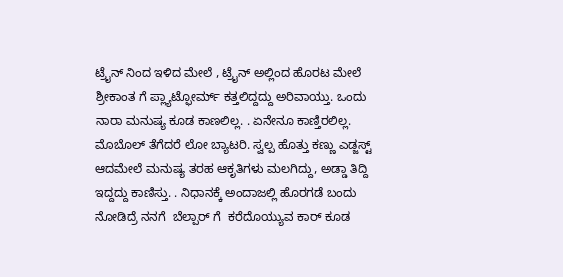ಟ್ರೈನ್ ನಿಂದ ಇಳಿದ ಮೇಲೆ , ಟ್ರೈನ್ ಅಲ್ಲಿಂದ ಹೊರಟ ಮೇಲೆ ಶ್ರೀಕಾಂತ ಗೆ ಪ್ಲ್ಯಾಟ್ಫೋರ್ಮ್ ಕತ್ತಲಿದ್ದದ್ದು ಅರಿವಾಯ್ತು. ಒಂದು ನಾರಾ ಮನುಷ್ಯ ಕೂಡ ಕಾಣಲಿಲ್ಲ. . ಏನೇನೂ ಕಾಣ್ತಿರಲಿಲ್ಲ. ಮೊಬೊಲ್ ತೆಗೆದರೆ ಲೋ ಬ್ಯಾಟರಿ. ಸ್ವಲ್ಪ ಹೊತ್ತು ಕಣ್ಣು ಎಡ್ಜಸ್ಟ್ ಆದಮೇಲೆ ಮನುಷ್ಯ ತರಹ ಆಕೃತಿಗಳು ಮಲಗಿದ್ದು, ಅಡ್ಡಾ ತಿದ್ದಿ ಇದ್ದದ್ದು ಕಾಣಿಸ್ತು. . ನಿಧಾನಕ್ಕೆ ಅಂದಾಜಲ್ಲಿ ಹೊರಗಡೆ ಬಂದು ನೋಡಿದ್ರೆ ನನಗೆ  ಬೆಲ್ಪಾರ್ ಗೆ  ಕರೆದೊಯ್ಯುವ ಕಾರ್ ಕೂಡ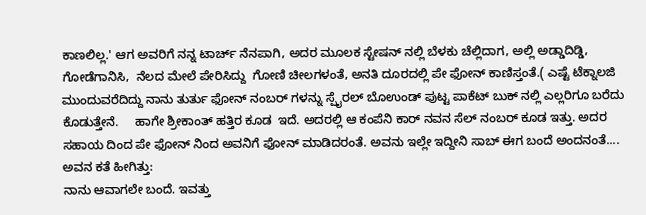ಕಾಣಲಿಲ್ಲ.' ಆಗ ಅವರಿಗೆ ನನ್ನ ಟಾರ್ಚ್ ನೆನಪಾಗಿ, ಅದರ ಮೂಲಕ ಸ್ಟೇಷನ್ ನಲ್ಲಿ ಬೆಳಕು ಚೆಲ್ಲಿದಾಗ, ಅಲ್ಲಿ ಅಡ್ಡಾದಿಡ್ಡಿ, ಗೋಡೆಗಾನಿಸಿ,  ನೆಲದ ಮೇಲೆ ಪೇರಿಸಿದ್ದು  ಗೋಣಿ ಚೀಲಗಳಂತೆ, ಅನತಿ ದೂರದಲ್ಲಿ ಪೇ ಫೋನ್ ಕಾಣಿಸ್ತಂತೆ.( ಎಷ್ಟೆ ಟೆಕ್ನಾಲಜಿ ಮುಂದುವರೆದಿದ್ದು ನಾನು ತುರ್ತು ಫೋನ್ ನಂಬರ್ ಗಳನ್ನು ಸ್ಪೈರಲ್ ಬೊಉಂಡ್ ಪುಟ್ಟ ಪಾಕೆಟ್ ಬುಕ್ ನಲ್ಲಿ ಎಲ್ಲರಿಗೂ ಬರೆದು ಕೊಡುತ್ತೇನೆ.     ಹಾಗೇ ಶ್ರೀಕಾಂತ್ ಹತ್ತಿರ ಕೂಡ  ಇದೆ. ಅದರಲ್ಲಿ ಆ ಕಂಪೆನಿ ಕಾರ್ ನವನ ಸೆಲ್ ನಂಬರ್ ಕೂಡ ಇತ್ತು. ಅದರ ಸಹಾಯ ದಿಂದ ಪೇ ಫೋನ್ ನಿಂದ ಅವನಿಗೆ ಫೋನ್ ಮಾಡಿದರಂತೆ. ಅವನು ಇಲ್ಲೇ ಇದ್ದೀನಿ ಸಾಬ್ ಈಗ ಬಂದೆ ಅಂದನಂತೆ....
ಅವನ ಕತೆ ಹೀಗಿತ್ತು:
ನಾನು ಆವಾಗಲೇ ಬಂದೆ. ಇವತ್ತು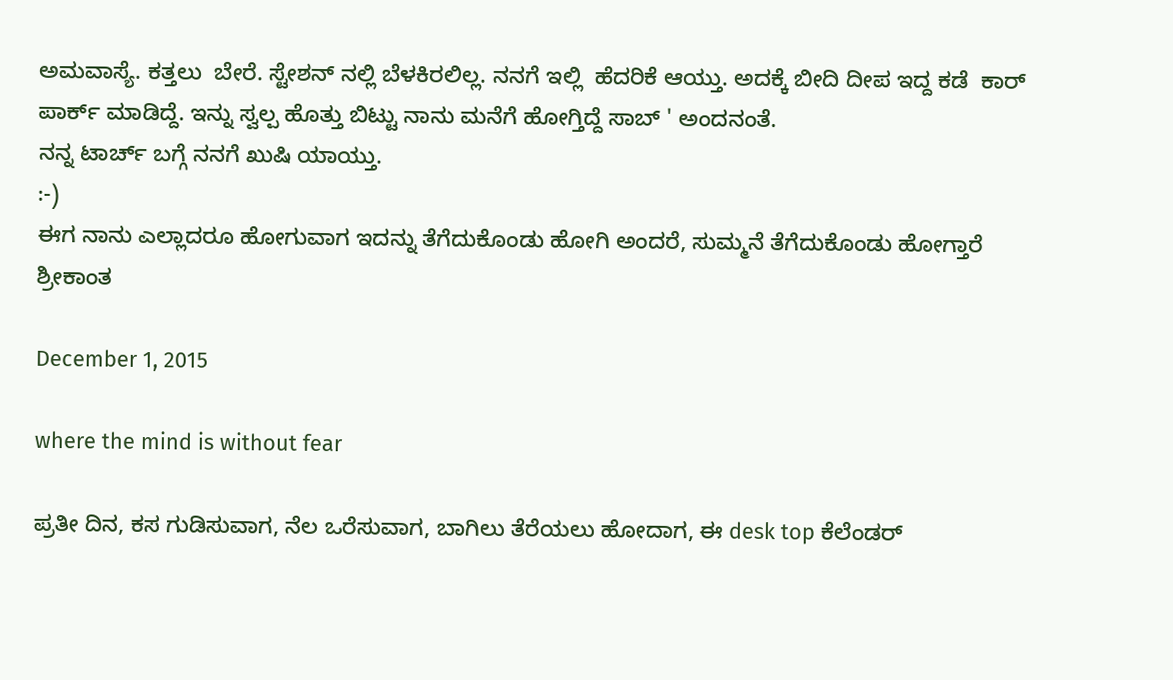ಅಮವಾಸ್ಯೆ. ಕತ್ತಲು  ಬೇರೆ. ಸ್ಟೇಶನ್ ನಲ್ಲಿ ಬೆಳಕಿರಲಿಲ್ಲ. ನನಗೆ ಇಲ್ಲಿ  ಹೆದರಿಕೆ ಆಯ್ತು. ಅದಕ್ಕೆ ಬೀದಿ ದೀಪ ಇದ್ದ ಕಡೆ  ಕಾರ್   ಪಾರ್ಕ್ ಮಾಡಿದ್ದೆ. ಇನ್ನು ಸ್ವಲ್ಪ ಹೊತ್ತು ಬಿಟ್ಟು ನಾನು ಮನೆಗೆ ಹೋಗ್ತಿದ್ದೆ ಸಾಬ್ ' ಅಂದನಂತೆ.
ನನ್ನ ಟಾರ್ಚ್ ಬಗ್ಗೆ ನನಗೆ ಖುಷಿ ಯಾಯ್ತು.
:-)
ಈಗ ನಾನು ಎಲ್ಲಾದರೂ ಹೋಗುವಾಗ ಇದನ್ನು ತೆಗೆದುಕೊಂಡು ಹೋಗಿ ಅಂದರೆ, ಸುಮ್ಮನೆ ತೆಗೆದುಕೊಂಡು ಹೋಗ್ತಾರೆ ಶ್ರೀಕಾಂತ

December 1, 2015

where the mind is without fear

ಪ್ರತೀ ದಿನ, ಕಸ ಗುಡಿಸುವಾಗ, ನೆಲ ಒರೆಸುವಾಗ, ಬಾಗಿಲು ತೆರೆಯಲು ಹೋದಾಗ, ಈ desk top ಕೆಲೆಂಡರ್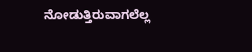ನೋಡುತ್ತಿರುವಾಗಲೆಲ್ಲ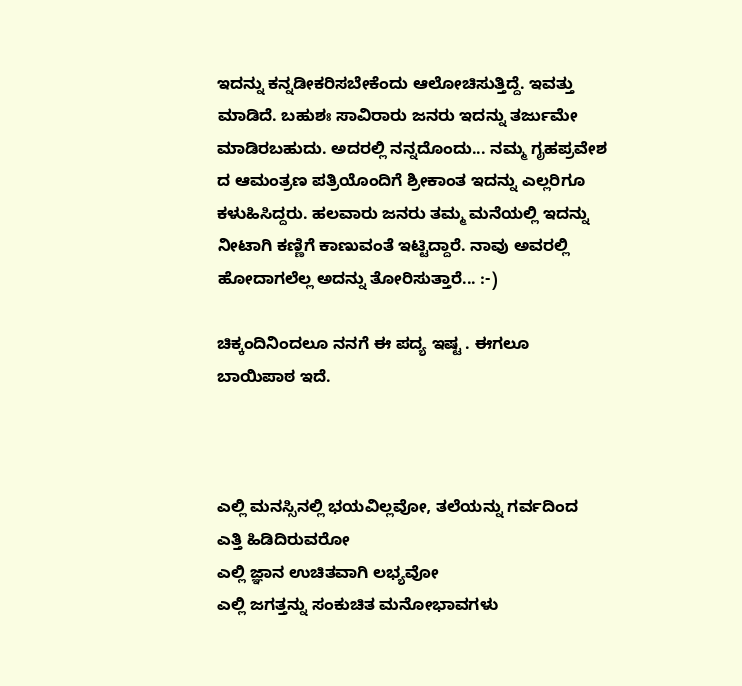ಇದನ್ನು ಕನ್ನಡೀಕರಿಸಬೇಕೆಂದು ಆಲೋಚಿಸುತ್ತಿದ್ದೆ. ಇವತ್ತು ಮಾಡಿದೆ. ಬಹುಶಃ ಸಾವಿರಾರು ಜನರು ಇದನ್ನು ತರ್ಜುಮೇ ಮಾಡಿರಬಹುದು. ಅದರಲ್ಲಿ ನನ್ನದೊಂದು... ನಮ್ಮ ಗೃಹಪ್ರವೇಶ ದ ಆಮಂತ್ರಣ ಪತ್ರಿಯೊಂದಿಗೆ ಶ್ರೀಕಾಂತ ಇದನ್ನು ಎಲ್ಲರಿಗೂ ಕಳುಹಿಸಿದ್ದರು. ಹಲವಾರು ಜನರು ತಮ್ಮ ಮನೆಯಲ್ಲಿ ಇದನ್ನು  ನೀಟಾಗಿ ಕಣ್ಣಿಗೆ ಕಾಣುವಂತೆ ಇಟ್ಟಿದ್ದಾರೆ. ನಾವು ಅವರಲ್ಲಿ  ಹೋದಾಗಲೆಲ್ಲ ಅದನ್ನು ತೋರಿಸುತ್ತಾರೆ... :-)

ಚಿಕ್ಕಂದಿನಿಂದಲೂ ನನಗೆ ಈ ಪದ್ಯ ಇಷ್ಟ . ಈಗಲೂ ಬಾಯಿಪಾಠ ಇದೆ.



ಎಲ್ಲಿ ಮನಸ್ಸಿನಲ್ಲಿ ಭಯವಿಲ್ಲವೋ, ತಲೆಯನ್ನು ಗರ್ವದಿಂದ  ಎತ್ತಿ ಹಿಡಿದಿರುವರೋ
ಎಲ್ಲಿ ಜ್ಞಾನ ಉಚಿತವಾಗಿ ಲಭ್ಯವೋ
ಎಲ್ಲಿ ಜಗತ್ತನ್ನು ಸಂಕುಚಿತ ಮನೋಭಾವಗಳು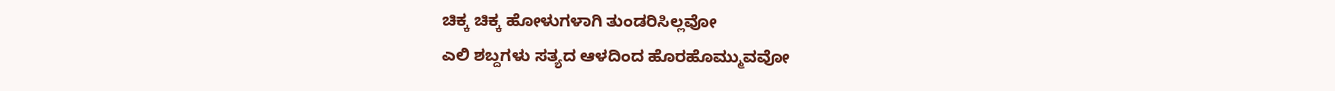ಚಿಕ್ಕ ಚಿಕ್ಕ ಹೋಳುಗಳಾಗಿ ತುಂಡರಿಸಿಲ್ಲವೋ
ಎಲಿ ಶಬ್ದಗಳು ಸತ್ಯದ ಆಳದಿಂದ ಹೊರಹೊಮ್ಮುವವೋ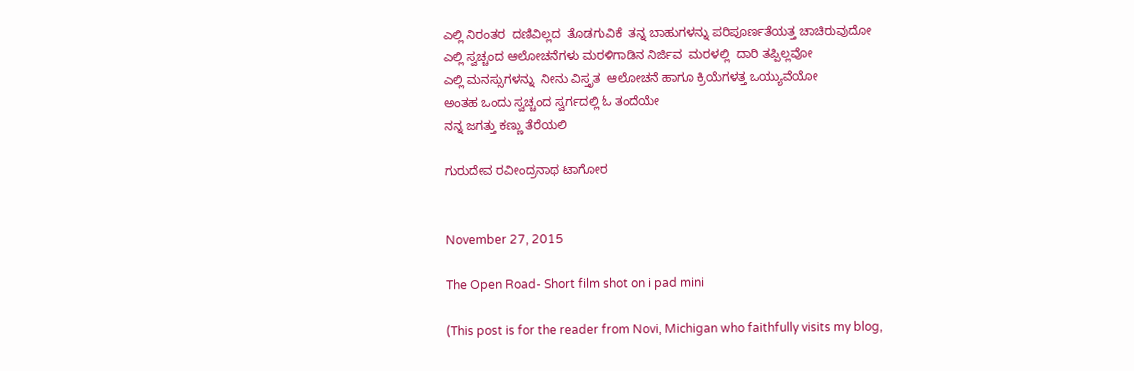ಎಲ್ಲಿ ನಿರಂತರ  ದಣಿವಿಲ್ಲದ  ತೊಡಗುವಿಕೆ  ತನ್ನ ಬಾಹುಗಳನ್ನು ಪರಿಪೂರ್ಣತೆಯತ್ತ ಚಾಚಿರುವುದೋ
ಎಲ್ಲಿ ಸ್ವಚ್ಚಂದ ಆಲೋಚನೆಗಳು ಮರಳಿಗಾಡಿನ ನಿರ್ಜಿವ  ಮರಳಲ್ಲಿ  ದಾರಿ ತಪ್ಪಿಲ್ಲವೋ
ಎಲ್ಲಿ ಮನಸ್ಸುಗಳನ್ನು  ನೀನು ವಿಸ್ತೃತ  ಆಲೋಚನೆ ಹಾಗೂ ಕ್ರಿಯೆಗಳತ್ತ ಒಯ್ಯುವೆಯೋ
ಅಂತಹ ಒಂದು ಸ್ವಚ್ಚಂದ ಸ್ವರ್ಗದಲ್ಲಿ ಓ ತಂದೆಯೇ
ನನ್ನ ಜಗತ್ತು ಕಣ್ಣು ತೆರೆಯಲಿ

ಗುರುದೇವ ರವೀಂದ್ರನಾಥ ಟಾಗೋರ


November 27, 2015

The Open Road- Short film shot on i pad mini

(This post is for the reader from Novi, Michigan who faithfully visits my blog,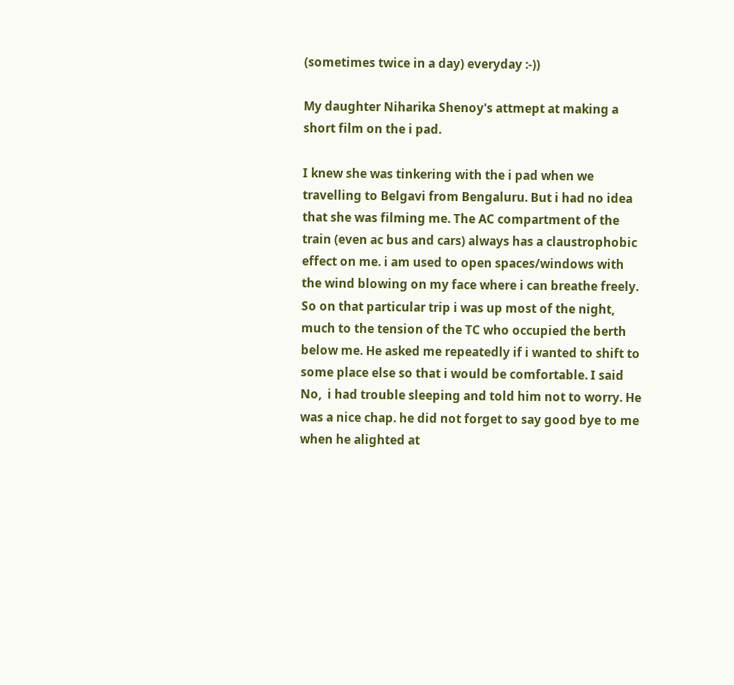(sometimes twice in a day) everyday :-))

My daughter Niharika Shenoy's attmept at making a short film on the i pad.

I knew she was tinkering with the i pad when we travelling to Belgavi from Bengaluru. But i had no idea that she was filming me. The AC compartment of the train (even ac bus and cars) always has a claustrophobic effect on me. i am used to open spaces/windows with the wind blowing on my face where i can breathe freely. So on that particular trip i was up most of the night, much to the tension of the TC who occupied the berth below me. He asked me repeatedly if i wanted to shift to some place else so that i would be comfortable. I said No,  i had trouble sleeping and told him not to worry. He was a nice chap. he did not forget to say good bye to me when he alighted at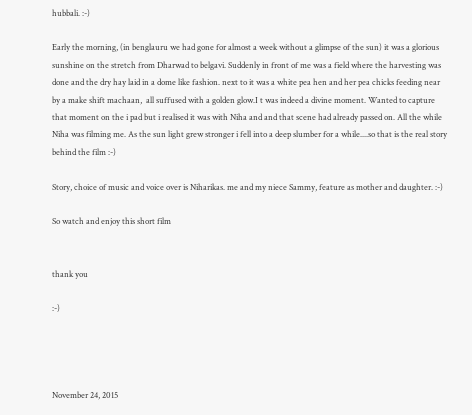hubbali. :-)

Early the morning, (in benglauru we had gone for almost a week without a glimpse of the sun) it was a glorious sunshine on the stretch from Dharwad to belgavi. Suddenly in front of me was a field where the harvesting was done and the dry hay laid in a dome like fashion. next to it was a white pea hen and her pea chicks feeding near by a make shift machaan,  all suffused with a golden glow.I t was indeed a divine moment. Wanted to capture that moment on the i pad but i realised it was with Niha and and that scene had already passed on. All the while Niha was filming me. As the sun light grew stronger i fell into a deep slumber for a while....so that is the real story behind the film :-)

Story, choice of music and voice over is Niharikas. me and my niece Sammy, feature as mother and daughter. :-)

So watch and enjoy this short film


thank you

:-)




November 24, 2015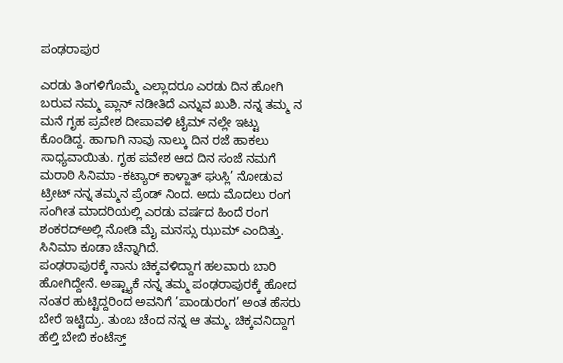ಪಂಢರಾಪುರ

ಎರಡು ತಿಂಗಳಿಗೊಮ್ಮೆ ಎಲ್ಲಾದರೂ ಎರಡು ದಿನ ಹೋಗಿ ಬರುವ ನಮ್ಮ ಪ್ಲಾನ್ ನಡೀತಿದೆ ಎನ್ನುವ ಖುಶಿ. ನನ್ನ ತಮ್ಮ ನ ಮನೆ ಗೃಹ ಪ್ರವೇಶ ದೀಪಾವಳಿ ಟೈಮ್ ನಲ್ಲೇ ಇಟ್ಟು ಕೊಂಡಿದ್ದ. ಹಾಗಾಗಿ ನಾವು ನಾಲ್ಕು ದಿನ ರಜೆ ಹಾಕಲು ಸಾಧ್ಯವಾಯಿತು. ಗೃಹ ಪವೇಶ ಆದ ದಿನ ಸಂಜೆ ನಮಗೆ ಮರಾಠಿ ಸಿನಿಮಾ -ಕಟ್ಯಾರ್ ಕಾಳ್ಜಾತ್ ಘುಸ್ಲಿ’ ನೋಡುವ ಟ್ರೀಟ್ ನನ್ನ ತಮ್ಮನ ಪ್ರೆಂಡ್ ನಿಂದ. ಅದು ಮೊದಲು ರಂಗ ಸಂಗೀತ ಮಾದರಿಯಲ್ಲಿ ಎರಡು ವರ್ಷದ ಹಿಂದೆ ರಂಗ ಶಂಕರದ್ಅಲ್ಲಿ ನೋಡಿ ಮೈ ಮನಸ್ಸು ಝುಮ್ ಎಂದಿತ್ತು. ಸಿನಿಮಾ ಕೂಡಾ ಚೆನ್ನಾಗಿದೆ.
ಪಂಢರಾಪುರಕ್ಕೆ ನಾನು ಚಿಕ್ಕವಳಿದ್ದಾಗ ಹಲವಾರು ಬಾರಿ ಹೋಗಿದ್ದೇನೆ. ಅಷ್ಟ್ಯಾಕೆ ನನ್ನ ತಮ್ಮ ಪಂಢರಾಪುರಕ್ಕೆ ಹೋದ ನಂತರ ಹುಟ್ಟಿದ್ದರಿಂದ ಅವನಿಗೆ ’ಪಾಂಡುರಂಗ’ ಅಂತ ಹೆಸರು ಬೇರೆ ಇಟ್ಟಿದ್ರು. ತುಂಬ ಚೆಂದ ನನ್ನ ಆ ತಮ್ಮ. ಚಿಕ್ಕವನಿದ್ದಾಗ ಹೆಲ್ತಿ ಬೇಬಿ ಕಂಟೆಸ್ತ್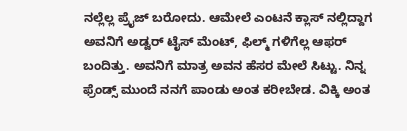ನಲ್ಲೆಲ್ಲ ಪ್ರೈಜ್ ಬರೋದು. ಆಮೇಲೆ ಎಂಟನೆ ಕ್ಲಾಸ್ ನಲ್ಲಿದ್ದಾಗ ಅವನಿಗೆ ಅಡ್ವರ್ ಟೈಸ್ ಮೆಂಟ್, ಫಿಲ್ಮ್ ಗಳಿಗೆಲ್ಲ ಆಫರ್ ಬಂದಿತ್ತು. ಅವನಿಗೆ ಮಾತ್ರ ಅವನ ಹೆಸರ ಮೇಲೆ ಸಿಟ್ಟು. ನಿನ್ನ ಫ್ರೆಂಡ್ಸ್ ಮುಂದೆ ನನಗೆ ಪಾಂಡು ಅಂತ ಕರೀಬೇಡ. ವಿಕ್ಕಿ ಅಂತ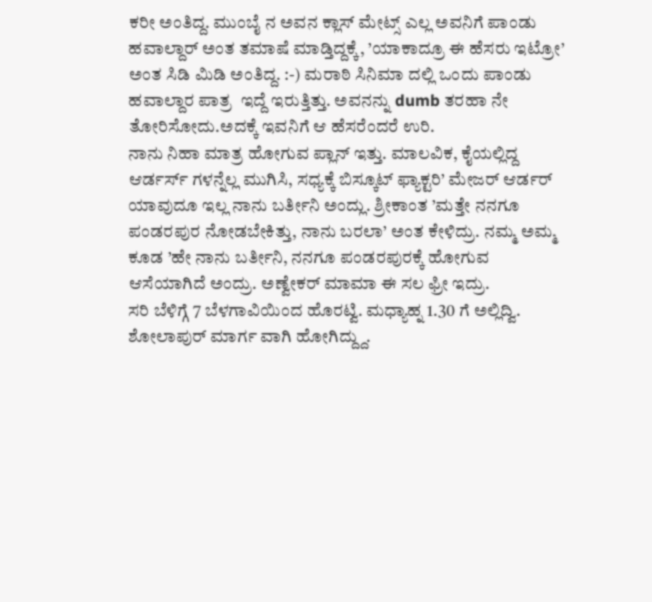ಕರೀ ಅಂತಿದ್ದ. ಮುಂಬೈ ನ ಅವನ ಕ್ಲಾಸ್ ಮೇಟ್ಸ್ ಎಲ್ಲ ಅವನಿಗೆ ಪಾಂಡು ಹವಾಲ್ದಾರ್ ಅಂತ ತಮಾಷೆ ಮಾಡ್ತಿದ್ದಕ್ಕೆ, ’ಯಾಕಾದ್ರೂ ಈ ಹೆಸರು ಇಟ್ರೋ’ ಅಂತ ಸಿಡಿ ಮಿಡಿ ಅಂತಿದ್ದ. :-) ಮರಾಠಿ ಸಿನಿಮಾ ದಲ್ಲಿ ಒಂದು ಪಾಂಡು ಹವಾಲ್ದಾರ ಪಾತ್ರ  ಇದ್ದೆ ಇರುತ್ತಿತ್ತು. ಅವನನ್ನು dumb ತರಹಾ ನೇ ತೋರಿಸೋದು.ಅದಕ್ಕೆ ಇವನಿಗೆ ಆ ಹೆಸರೆಂದರೆ ಉರಿ.
ನಾನು ನಿಹಾ ಮಾತ್ರ ಹೋಗುವ ಪ್ಲಾನ್ ಇತ್ತು. ಮಾಲವಿಕ, ಕೈಯಲ್ಲಿದ್ದ ಆರ್ಡರ್ಸ್ ಗಳನ್ನೆಲ್ಲ ಮುಗಿಸಿ, ಸಧ್ಯಕ್ಕೆ ಬಿಸ್ಕೂಟ್ ಫ್ಯಾಕ್ಟರಿ’ ಮೇಜರ್ ಆರ್ಡರ್ ಯಾವುದೂ ಇಲ್ಲ ನಾನು ಬರ್ತೀನಿ ಅಂದ್ಲು. ಶ್ರೀಕಾಂತ ’ಮತ್ತೇ ನನಗೂ ಪಂಡರಪುರ ನೋಡಬೇಕಿತ್ತು, ನಾನು ಬರಲಾ’ ಅಂತ ಕೇಳಿದ್ರು. ನಮ್ಮ ಅಮ್ಮ ಕೂಡ ’ಹೇ ನಾನು ಬರ್ತೀನಿ, ನನಗೂ ಪಂಡರಪುರಕ್ಕೆ ಹೋಗುವ ಆಸೆಯಾಗಿದೆ ಅಂದ್ರು. ಅಣ್ವೇಕರ್ ಮಾಮಾ ಈ ಸಲ ಫ್ರೀ ಇದ್ರು.
ಸರಿ ಬೆಳಿಗ್ಗೆ 7 ಬೆಳಗಾವಿಯಿಂದ ಹೊರಟ್ವಿ. ಮಧ್ಯಾಹ್ನ 1.30 ಗೆ ಅಲ್ಲಿದ್ವಿ. ಶೋಲಾಪುರ್ ಮಾರ್ಗ ವಾಗಿ ಹೋಗಿದ್ದ್ದು.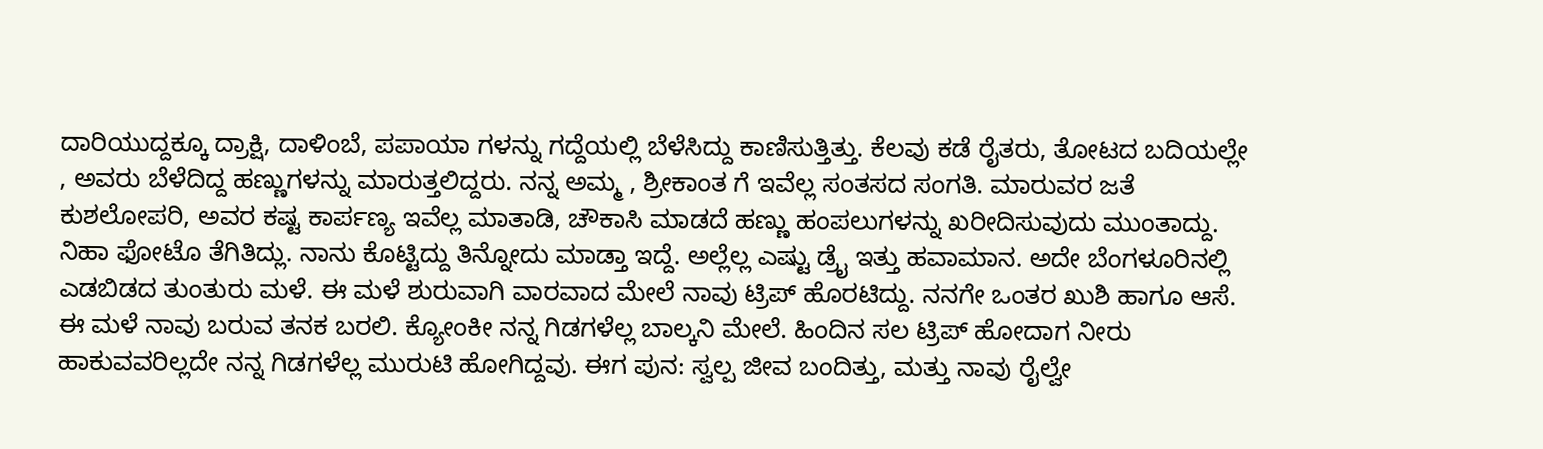ದಾರಿಯುದ್ದಕ್ಕೂ ದ್ರಾಕ್ಷಿ, ದಾಳಿಂಬೆ, ಪಪಾಯಾ ಗಳನ್ನು ಗದ್ದೆಯಲ್ಲಿ ಬೆಳೆಸಿದ್ದು ಕಾಣಿಸುತ್ತಿತ್ತು. ಕೆಲವು ಕಡೆ ರೈತರು, ತೋಟದ ಬದಿಯಲ್ಲೇ , ಅವರು ಬೆಳೆದಿದ್ದ ಹಣ್ಣುಗಳನ್ನು ಮಾರುತ್ತಲಿದ್ದರು. ನನ್ನ ಅಮ್ಮ , ಶ್ರೀಕಾಂತ ಗೆ ಇವೆಲ್ಲ ಸಂತಸದ ಸಂಗತಿ. ಮಾರುವರ ಜತೆ ಕುಶಲೋಪರಿ, ಅವರ ಕಷ್ಟ ಕಾರ್ಪಣ್ಯ ಇವೆಲ್ಲ ಮಾತಾಡಿ, ಚೌಕಾಸಿ ಮಾಡದೆ ಹಣ್ಣು ಹಂಪಲುಗಳನ್ನು ಖರೀದಿಸುವುದು ಮುಂತಾದ್ದು. ನಿಹಾ ಫೋಟೊ ತೆಗಿತಿದ್ಲು. ನಾನು ಕೊಟ್ಟಿದ್ದು ತಿನ್ನೋದು ಮಾಡ್ತಾ ಇದ್ದೆ. ಅಲ್ಲೆಲ್ಲ ಎಷ್ಟು ಡ್ರೈ ಇತ್ತು ಹವಾಮಾನ. ಅದೇ ಬೆಂಗಳೂರಿನಲ್ಲಿ ಎಡಬಿಡದ ತುಂತುರು ಮಳೆ. ಈ ಮಳೆ ಶುರುವಾಗಿ ವಾರವಾದ ಮೇಲೆ ನಾವು ಟ್ರಿಪ್ ಹೊರಟಿದ್ದು. ನನಗೇ ಒಂತರ ಖುಶಿ ಹಾಗೂ ಆಸೆ. ಈ ಮಳೆ ನಾವು ಬರುವ ತನಕ ಬರಲಿ. ಕ್ಯೋಂಕೀ ನನ್ನ ಗಿಡಗಳೆಲ್ಲ ಬಾಲ್ಕನಿ ಮೇಲೆ. ಹಿಂದಿನ ಸಲ ಟ್ರಿಪ್ ಹೋದಾಗ ನೀರು ಹಾಕುವವರಿಲ್ಲದೇ ನನ್ನ ಗಿಡಗಳೆಲ್ಲ ಮುರುಟಿ ಹೋಗಿದ್ದವು. ಈಗ ಪುನ: ಸ್ವಲ್ಪ ಜೀವ ಬಂದಿತ್ತು, ಮತ್ತು ನಾವು ರೈಲ್ವೇ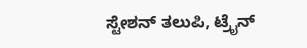ಸ್ಟೇಶನ್ ತಲುಪಿ, ಟ್ರೈನ್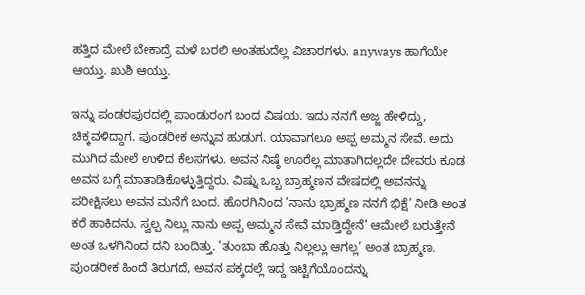ಹತ್ತಿದ ಮೇಲೆ ಬೇಕಾದ್ರೆ ಮಳೆ ಬರಲಿ ಅಂತಹುದೆಲ್ಲ ವಿಚಾರಗಳು. anyways ಹಾಗೆಯೇ ಆಯ್ತು. ಖುಶಿ ಆಯ್ತು.

ಇನ್ನು ಪಂಡರಪುರದಲ್ಲಿ ಪಾಂಡುರಂಗ ಬಂದ ವಿಷಯ. ಇದು ನನಗೆ ಅಜ್ಜ ಹೇಳಿದ್ದು, ಚಿಕ್ಕವಳಿದ್ದಾಗ. ಪುಂಡರೀಕ ಅನ್ನುವ ಹುಡುಗ. ಯಾವಾಗಲೂ ಅಪ್ಪ ಅಮ್ಮನ ಸೇವೆ. ಅದು ಮುಗಿದ ಮೇಲೆ ಉಳಿದ ಕೆಲಸಗಳು. ಅವನ ನಿಷ್ಠೆ ಊರೆಲ್ಲ ಮಾತಾಗಿದಲ್ಲದೇ ದೇವರು ಕೂಡ ಅವನ ಬಗ್ಗೆ ಮಾತಾಡಿಕೊಳ್ಳುತ್ತಿದ್ದರು. ವಿಷ್ನು ಒಬ್ಬ ಬ್ರಾಹ್ಮಣನ ವೇಷದಲ್ಲಿ ಅವನನ್ನು ಪರೀಕ್ಷಿಸಲು ಅವನ ಮನೆಗೆ ಬಂದ. ಹೊರಗಿನಿಂದ ’ನಾನು ಭ್ರಾಹ್ಮಣ ನನಗೆ ಭಿಕ್ಷೆ’ ನೀಡಿ ಅಂತ ಕರೆ ಹಾಕಿದನು. ಸ್ವಲ್ಪ ನಿಲ್ಲು ನಾನು ಅಪ್ಪ ಅಮ್ಮನ ಸೇವೆ ಮಾಡ್ತಿದ್ದೇನೆ’ ಆಮೇಲೆ ಬರುತ್ತೇನೆ ಅಂತ ಒಳಗಿನಿಂದ ದನಿ ಬಂದಿತ್ತು. ’ತುಂಬಾ ಹೊತ್ತು ನಿಲ್ಲಲ್ಲು ಆಗಲ್ಲ’ ಅಂತ ಬ್ರಾಹ್ಮಣ. ಪುಂಡರೀಕ ಹಿಂದೆ ತಿರುಗದೆ, ಅವನ ಪಕ್ಕದಲ್ಲೆ ಇದ್ದ ಇಟ್ಟಿಗೆಯೊಂದನ್ನು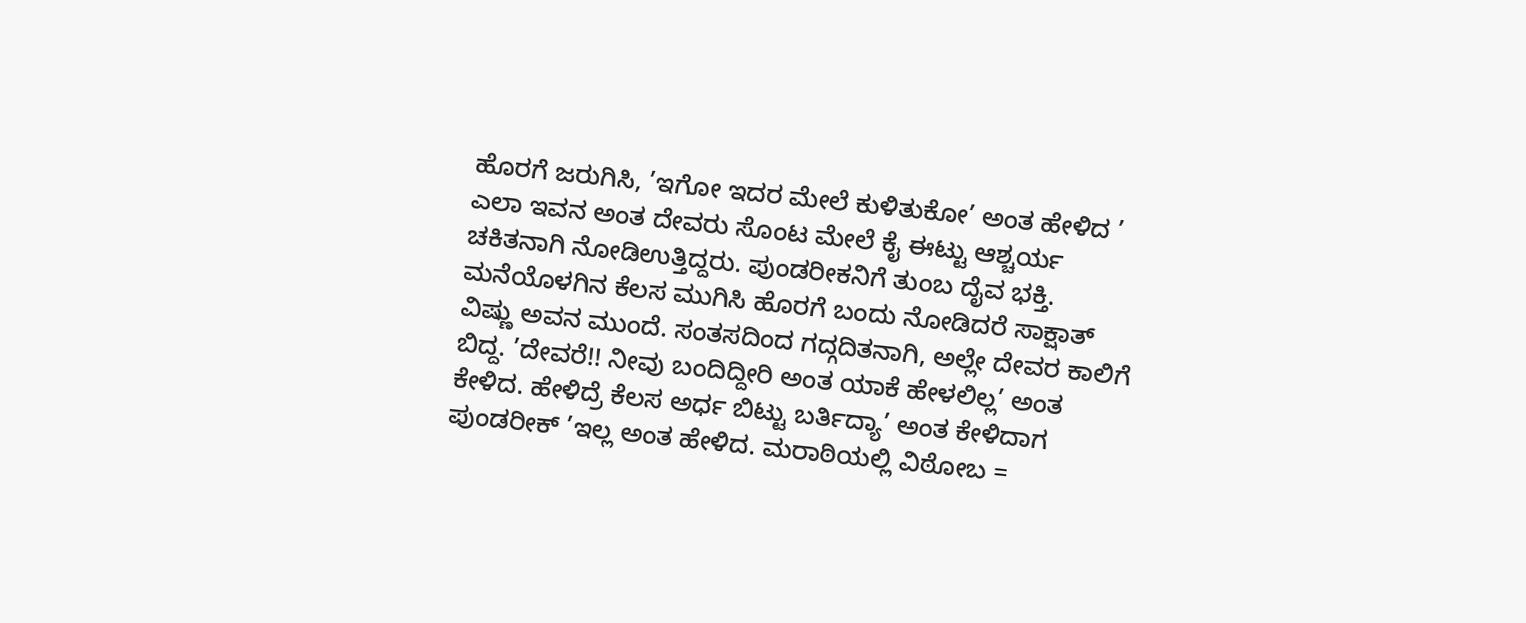ಹೊರಗೆ ಜರುಗಿಸಿ, ’ಇಗೋ ಇದರ ಮೇಲೆ ಕುಳಿತುಕೋ’ ಅಂತ ಹೇಳಿದ ’ ಎಲಾ ಇವನ ಅಂತ ದೇವರು ಸೊಂಟ ಮೇಲೆ ಕೈ ಈಟ್ಟು ಆಶ್ಚರ್ಯ ಚಕಿತನಾಗಿ ನೋಡಿಉತ್ತಿದ್ದರು. ಪುಂಡರೀಕನಿಗೆ ತುಂಬ ದೈವ ಭಕ್ತಿ. ಮನೆಯೊಳಗಿನ ಕೆಲಸ ಮುಗಿಸಿ ಹೊರಗೆ ಬಂದು ನೋಡಿದರೆ ಸಾಕ್ಷಾತ್ ವಿಷ್ಣು ಅವನ ಮುಂದೆ. ಸಂತಸದಿಂದ ಗದ್ಗದಿತನಾಗಿ, ಅಲ್ಲೇ ದೇವರ ಕಾಲಿಗೆ ಬಿದ್ದ. ’ದೇವರೆ!! ನೀವು ಬಂದಿದ್ದೀರಿ ಅಂತ ಯಾಕೆ ಹೇಳಲಿಲ್ಲ’ ಅಂತ ಕೇಳಿದ. ಹೇಳಿದ್ರೆ ಕೆಲಸ ಅರ್ಧ ಬಿಟ್ಟು ಬರ್ತಿದ್ಯಾ’ ಅಂತ ಕೇಳಿದಾಗ ಪುಂಡರೀಕ್ ’ಇಲ್ಲ ಅಂತ ಹೇಳಿದ. ಮರಾಠಿಯಲ್ಲಿ ವಿಠೋಬ =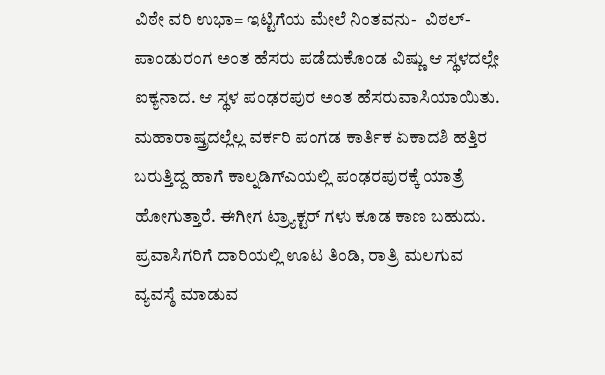ವಿಠೇ ವರಿ ಉಭಾ= ಇಟ್ಟಿಗೆಯ ಮೇಲೆ ನಿಂತವನು-  ವಿಠಲ್- ಪಾಂಡುರಂಗ ಅಂತ ಹೆಸರು ಪಡೆದುಕೊಂಡ ವಿಷ್ಣು ಆ ಸ್ಥಳದಲ್ಲೇ ಐಕ್ಯನಾದ. ಆ ಸ್ಥಳ ಪಂಢರಪುರ ಅಂತ ಹೆಸರುವಾಸಿಯಾಯಿತು.
ಮಹಾರಾಷ್ತ್ರದಲ್ಲೆಲ್ಲ ವರ್ಕರಿ ಪಂಗಡ ಕಾರ್ತಿಕ ಏಕಾದಶಿ ಹತ್ತಿರ ಬರುತ್ತಿದ್ದ ಹಾಗೆ ಕಾಲ್ನಡಿಗ್ಎಯಲ್ಲಿ ಪಂಢರಪುರಕ್ಕೆ ಯಾತ್ರೆ ಹೋಗುತ್ತಾರೆ. ಈಗೀಗ ಟ್ರ್ಯಾಕ್ಟರ್ ಗಳು ಕೂಡ ಕಾಣ ಬಹುದು. ಪ್ರವಾಸಿಗರಿಗೆ ದಾರಿಯಲ್ಲಿ ಊಟ ತಿಂಡಿ, ರಾತ್ರಿ ಮಲಗುವ ವ್ಯವಸ್ಠೆ ಮಾಡುವ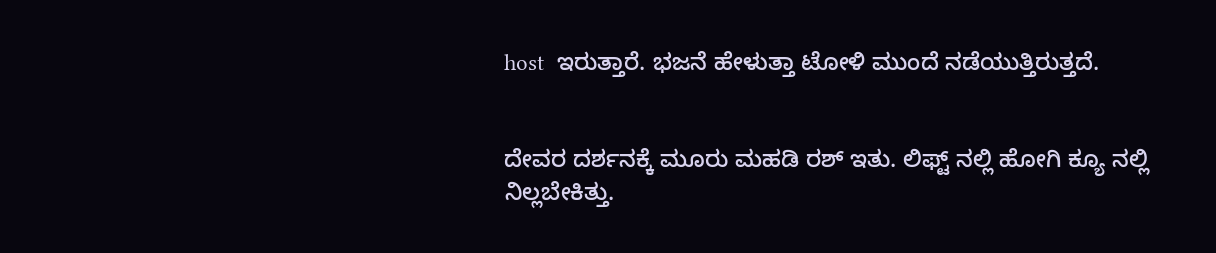host  ಇರುತ್ತಾರೆ. ಭಜನೆ ಹೇಳುತ್ತಾ ಟೋಳಿ ಮುಂದೆ ನಡೆಯುತ್ತಿರುತ್ತದೆ.


ದೇವರ ದರ್ಶನಕ್ಕೆ ಮೂರು ಮಹಡಿ ರಶ್ ಇತು. ಲಿಫ್ಟ್ ನಲ್ಲಿ ಹೋಗಿ ಕ್ಯೂ ನಲ್ಲಿ ನಿಲ್ಲಬೇಕಿತ್ತು.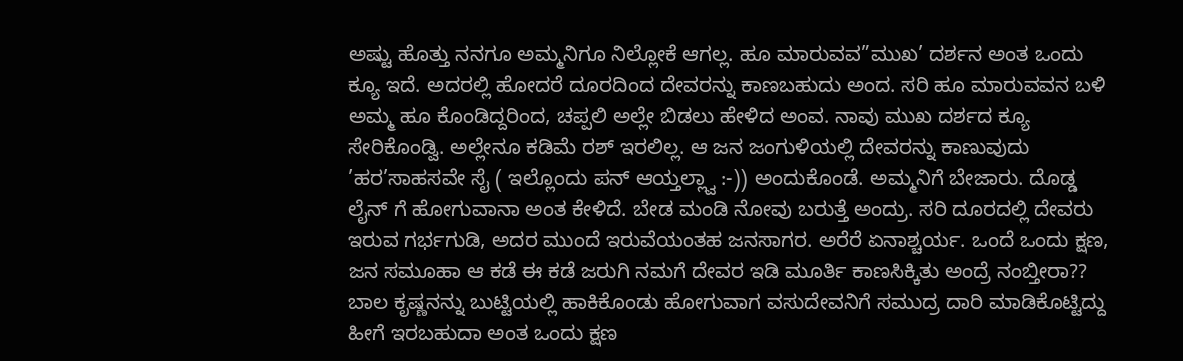ಅಷ್ಟು ಹೊತ್ತು ನನಗೂ ಅಮ್ಮನಿಗೂ ನಿಲ್ಲೋಕೆ ಆಗಲ್ಲ. ಹೂ ಮಾರುವವ”ಮುಖ’ ದರ್ಶನ ಅಂತ ಒಂದು ಕ್ಯೂ ಇದೆ. ಅದರಲ್ಲಿ ಹೋದರೆ ದೂರದಿಂದ ದೇವರನ್ನು ಕಾಣಬಹುದು ಅಂದ. ಸರಿ ಹೂ ಮಾರುವವನ ಬಳಿ ಅಮ್ಮ ಹೂ ಕೊಂಡಿದ್ದರಿಂದ, ಚಪ್ಪಲಿ ಅಲ್ಲೇ ಬಿಡಲು ಹೇಳಿದ ಅಂವ. ನಾವು ಮುಖ ದರ್ಶದ ಕ್ಯೂ ಸೇರಿಕೊಂಡ್ವಿ. ಅಲ್ಲೇನೂ ಕಡಿಮೆ ರಶ್ ಇರಲಿಲ್ಲ. ಆ ಜನ ಜಂಗುಳಿಯಲ್ಲಿ ದೇವರನ್ನು ಕಾಣುವುದು ’ಹರ’ಸಾಹಸವೇ ಸೈ ( ಇಲ್ಲೊಂದು ಪನ್ ಆಯ್ತಲ್ಲ್ವಾ :-)) ಅಂದುಕೊಂಡೆ. ಅಮ್ಮನಿಗೆ ಬೇಜಾರು. ದೊಡ್ಡ ಲೈನ್ ಗೆ ಹೋಗುವಾನಾ ಅಂತ ಕೇಳಿದೆ. ಬೇಡ ಮಂಡಿ ನೋವು ಬರುತ್ತೆ ಅಂದ್ರು. ಸರಿ ದೂರದಲ್ಲಿ ದೇವರು ಇರುವ ಗರ್ಭಗುಡಿ, ಅದರ ಮುಂದೆ ಇರುವೆಯಂತಹ ಜನಸಾಗರ. ಅರೆರೆ ಏನಾಶ್ಚರ್ಯ. ಒಂದೆ ಒಂದು ಕ್ಷಣ, ಜನ ಸಮೂಹಾ ಆ ಕಡೆ ಈ ಕಡೆ ಜರುಗಿ ನಮಗೆ ದೇವರ ಇಡಿ ಮೂರ್ತಿ ಕಾಣಸಿಕ್ಕಿತು ಅಂದ್ರೆ ನಂಬ್ತೀರಾ??  ಬಾಲ ಕೃಷ್ಣನನ್ನು ಬುಟ್ಟಿಯಲ್ಲಿ ಹಾಕಿಕೊಂಡು ಹೋಗುವಾಗ ವಸುದೇವನಿಗೆ ಸಮುದ್ರ ದಾರಿ ಮಾಡಿಕೊಟ್ಟಿದ್ದು ಹೀಗೆ ಇರಬಹುದಾ ಅಂತ ಒಂದು ಕ್ಷಣ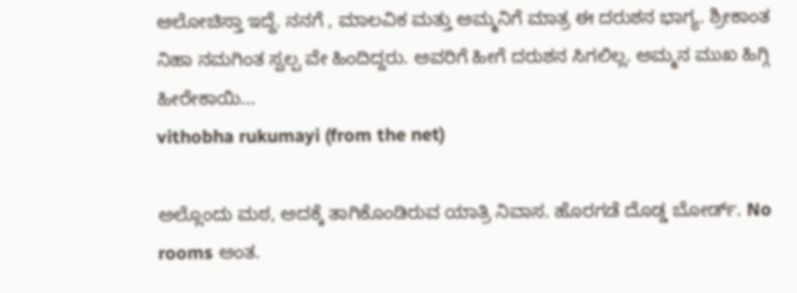ಆಲೋಚಿಸ್ತಾ ಇದ್ದೆ. ನನಗೆ , ಮಾಲವಿಕ ಮತ್ತು ಅಮ್ಮನಿಗೆ ಮಾತ್ರ ಈ ದರುಶನ ಭಾಗ್ಯ. ಶ್ರೀಕಾಂತ ನಿಹಾ ನಮಗಿಂತ ಸ್ವಲ್ಪ ವೇ ಹಿಂದಿದ್ದರು. ಅವರಿಗೆ ಹೀಗೆ ದರುಶನ ಸಿಗಲಿಲ್ಲ. ಅಮ್ಮನ ಮುಖ ಹಿಗ್ಗಿ ಹೀರೇಕಾಯಿ...
vithobha rukumayi (from the net)

ಅಲ್ಲೊಂದು ಮಠ, ಅದಕ್ಕೆ ತಾಗಿಕೊಂಡಿರುವ ಯಾತ್ರಿ ನಿವಾಸ. ಹೊರಗಡೆ ದೊಡ್ಡ ಬೋರ್ಡ್. No rooms ಅಂತ.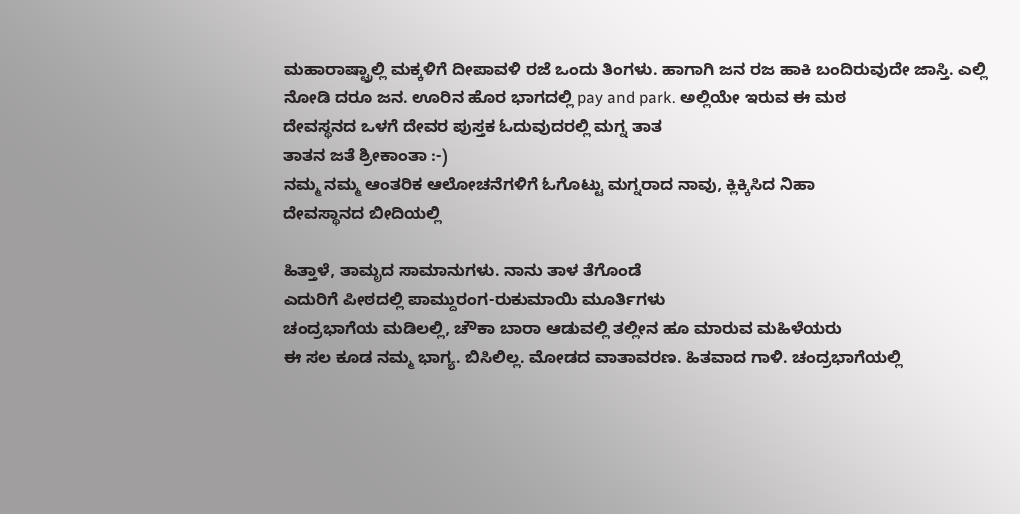ಮಹಾರಾಷ್ಟ್ರಾಲ್ಲಿ ಮಕ್ಕಳಿಗೆ ದೀಪಾವಳಿ ರಜೆ ಒಂದು ತಿಂಗಳು. ಹಾಗಾಗಿ ಜನ ರಜ ಹಾಕಿ ಬಂದಿರುವುದೇ ಜಾಸ್ತಿ. ಎಲ್ಲಿ ನೋಡಿ ದರೂ ಜನ. ಊರಿನ ಹೊರ ಭಾಗದಲ್ಲಿ pay and park. ಅಲ್ಲಿಯೇ ಇರುವ ಈ ಮಠ
ದೇವಸ್ಥನದ ಒಳಗೆ ದೇವರ ಪುಸ್ತಕ ಓದುವುದರಲ್ಲಿ ಮಗ್ನ ತಾತ
ತಾತನ ಜತೆ ಶ್ರೀಕಾಂತಾ :-)
ನಮ್ಮ ನಮ್ಮ ಆಂತರಿಕ ಆಲೋಚನೆಗಳಿಗೆ ಓಗೊಟ್ಟು ಮಗ್ನರಾದ ನಾವು, ಕ್ಲಿಕ್ಕಿಸಿದ ನಿಹಾ
ದೇವಸ್ಥಾನದ ಬೀದಿಯಲ್ಲಿ

ಹಿತ್ತಾಳೆ, ತಾಮೃದ ಸಾಮಾನುಗಳು. ನಾನು ತಾಳ ತೆಗೊಂಡೆ
ಎದುರಿಗೆ ಪೀಠದಲ್ಲಿ ಪಾಮ್ದುರಂಗ-ರುಕುಮಾಯಿ ಮೂರ್ತಿಗಳು
ಚಂದ್ರಭಾಗೆಯ ಮಡಿಲಲ್ಲಿ, ಚೌಕಾ ಬಾರಾ ಆಡುವಲ್ಲಿ ತಲ್ಲೀನ ಹೂ ಮಾರುವ ಮಹಿಳೆಯರು
ಈ ಸಲ ಕೂಡ ನಮ್ಮ ಭಾಗ್ಯ. ಬಿಸಿಲಿಲ್ಲ. ಮೋಡದ ವಾತಾವರಣ. ಹಿತವಾದ ಗಾಳಿ. ಚಂದ್ರಭಾಗೆಯಲ್ಲಿ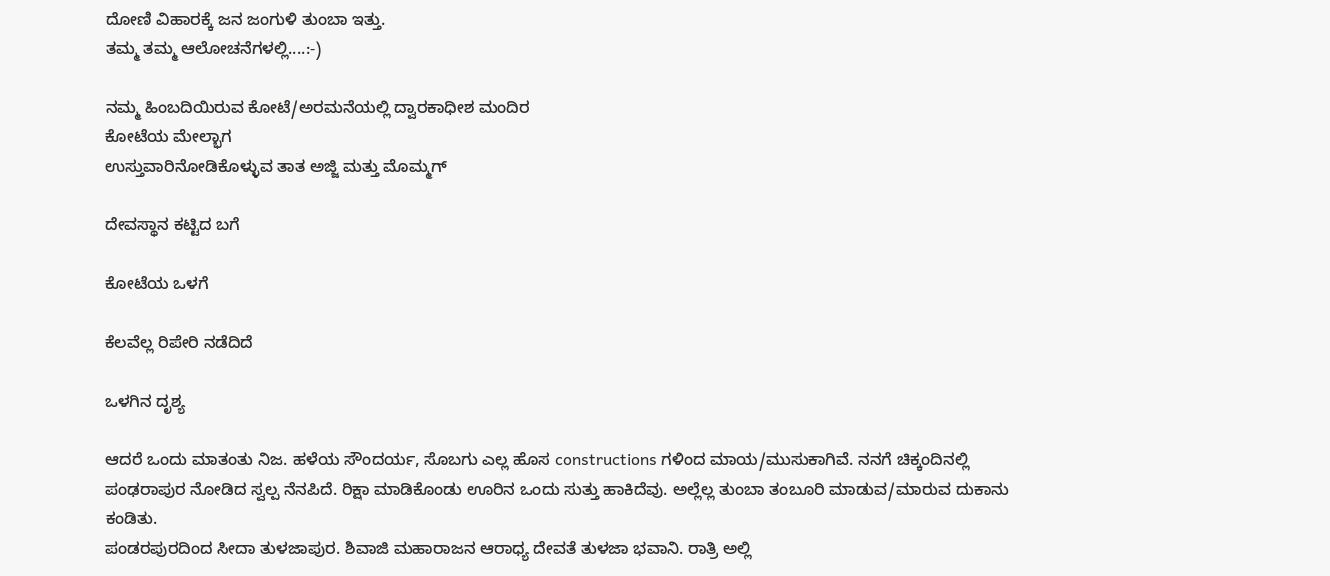ದೋಣಿ ವಿಹಾರಕ್ಕೆ ಜನ ಜಂಗುಳಿ ತುಂಬಾ ಇತ್ತು.
ತಮ್ಮ ತಮ್ಮ ಆಲೋಚನೆಗಳಲ್ಲಿ....:-)

ನಮ್ಮ ಹಿಂಬದಿಯಿರುವ ಕೋಟೆ/ಅರಮನೆಯಲ್ಲಿ ದ್ವಾರಕಾಧೀಶ ಮಂದಿರ
ಕೋಟೆಯ ಮೇಲ್ಭಾಗ
ಉಸ್ತುವಾರಿನೋಡಿಕೊಳ್ಳುವ ತಾತ ಅಜ್ಜಿ ಮತ್ತು ಮೊಮ್ಮಗ್

ದೇವಸ್ಥಾನ ಕಟ್ಟಿದ ಬಗೆ

ಕೋಟೆಯ ಒಳಗೆ

ಕೆಲವೆಲ್ಲ ರಿಪೇರಿ ನಡೆದಿದೆ

ಒಳಗಿನ ದೃಶ್ಯ

ಆದರೆ ಒಂದು ಮಾತಂತು ನಿಜ. ಹಳೆಯ ಸೌಂದರ್ಯ, ಸೊಬಗು ಎಲ್ಲ ಹೊಸ constructions ಗಳಿಂದ ಮಾಯ/ಮುಸುಕಾಗಿವೆ. ನನಗೆ ಚಿಕ್ಕಂದಿನಲ್ಲಿ ಪಂಢರಾಪುರ ನೋಡಿದ ಸ್ವಲ್ಪ ನೆನಪಿದೆ. ರಿಕ್ಷಾ ಮಾಡಿಕೊಂಡು ಊರಿನ ಒಂದು ಸುತ್ತು ಹಾಕಿದೆವು. ಅಲ್ಲೆಲ್ಲ ತುಂಬಾ ತಂಬೂರಿ ಮಾಡುವ/ಮಾರುವ ದುಕಾನು ಕಂಡಿತು.
ಪಂಡರಪುರದಿಂದ ಸೀದಾ ತುಳಜಾಪುರ. ಶಿವಾಜಿ ಮಹಾರಾಜನ ಆರಾಧ್ಯ ದೇವತೆ ತುಳಜಾ ಭವಾನಿ. ರಾತ್ರಿ ಅಲ್ಲಿ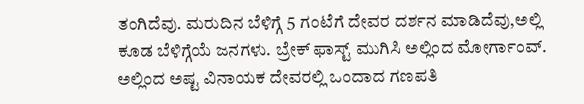ತಂಗಿದೆವು. ಮರುದಿನ ಬೆಳಿಗ್ಗೆ 5 ಗಂಟೆಗೆ ದೇವರ ದರ್ಶನ ಮಾಡಿದೆವು,ಅಲ್ಲಿ ಕೂಡ ಬೆಳಿಗ್ಗೆಯೆ ಜನಗಳು. ಬ್ರೇಕ್ ಫಾಸ್ಟ್ ಮುಗಿಸಿ ಅಲ್ಲಿಂದ ಮೋರ್ಗಾಂವ್. ಅಲ್ಲಿಂದ ಅಷ್ಟ ವಿನಾಯಕ ದೇವರಲ್ಲಿ ಒಂದಾದ ಗಣಪತಿ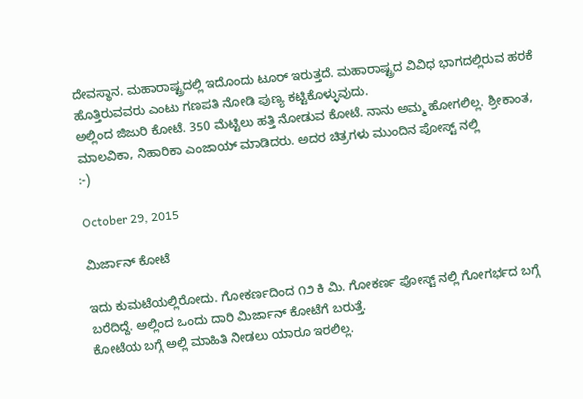ದೇವಸ್ಥಾನ. ಮಹಾರಾಷ್ಟ್ರದಲ್ಲಿ ಇದೊಂದು ಟೂರ್ ಇರುತ್ತದೆ. ಮಹಾರಾಷ್ಟ್ರದ ವಿವಿಧ ಭಾಗದಲ್ಲಿರುವ ಹರಕೆ ಹೊತ್ತಿರುವವರು ಎಂಟು ಗಣಪತಿ ನೋಡಿ ಪುಣ್ಯ ಕಟ್ಟಿಕೊಳ್ಳುವುದು.
ಅಲ್ಲಿಂದ ಜಿಜುರಿ ಕೋಟೆ. 350 ಮೆಟ್ಟಿಲು ಹತ್ತಿ ನೋಡುವ ಕೋಟೆ. ನಾನು ಅಮ್ಮ ಹೋಗಲಿಲ್ಲ. ಶ್ರೀಕಾಂತ, ಮಾಲವಿಕಾ, ನಿಹಾರಿಕಾ ಎಂಜಾಯ್ ಮಾಡಿದರು. ಅದರ ಚಿತ್ರಗಳು ಮುಂದಿನ ಪೋಸ್ಟ್ ನಲ್ಲಿ
:-)

October 29, 2015

ಮಿರ್ಜಾನ್ ಕೋಟೆ

ಇದು ಕುಮಟೆಯಲ್ಲಿರೋದು. ಗೋಕರ್ಣದಿಂದ ೧೨ ಕಿ ಮಿ. ಗೋಕರ್ಣ ಪೋಸ್ಟ್ ನಲ್ಲಿ ಗೋಗರ್ಭದ ಬಗ್ಗೆ ಬರೆದಿದ್ದೆ. ಅಲ್ಲಿಂದ ಒಂದು ದಾರಿ ಮಿರ್ಜಾನ್ ಕೋಟೆಗೆ ಬರುತ್ತೆ.
ಕೋಟೆಯ ಬಗ್ಗೆ ಅಲ್ಲಿ ಮಾಹಿತಿ ನೀಡಲು ಯಾರೂ ಇರಲಿಲ್ಲ.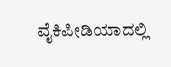ವೈಕಿಪೀಡಿಯಾದಲ್ಲಿ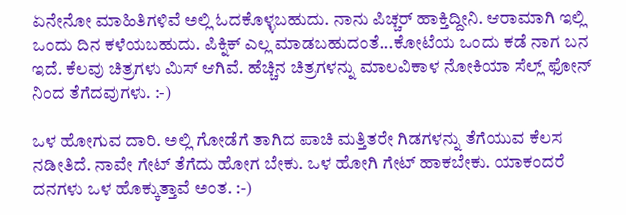ಏನೇನೋ ಮಾಹಿತಿಗಳಿವೆ ಅಲ್ಲಿ ಓದಕೊಳ್ಳಬಹುದು. ನಾನು ಪಿಚ್ಚರ್ ಹಾಕ್ತಿದ್ದೀನಿ. ಆರಾಮಾಗಿ ಇಲ್ಲಿ ಒಂದು ದಿನ ಕಳೆಯಬಹುದು. ಪಿಕ್ನಿಕ್ ಎಲ್ಲ ಮಾಡಬಹುದಂತೆ...ಕೋಟೆಯ ಒಂದು ಕಡೆ ನಾಗ ಬನ ಇದೆ. ಕೆಲವು ಚಿತ್ರಗಳು ಮಿಸ್ ಆಗಿವೆ. ಹೆಚ್ಚಿನ ಚಿತ್ರಗಳನ್ನು ಮಾಲವಿಕಾಳ ನೋಕಿಯಾ ಸೆಲ್ಲ್ ಫೋನ್ ನಿಂದ ತೆಗೆದವುಗಳು. :-)

ಒಳ ಹೋಗುವ ದಾರಿ. ಅಲ್ಲಿ ಗೋಡೆಗೆ ತಾಗಿದ ಪಾಚಿ ಮತ್ತಿತರೇ ಗಿಡಗಳನ್ನು ತೆಗೆಯುವ ಕೆಲಸ ನಡೀತಿದೆ. ನಾವೇ ಗೇಟ್ ತೆಗೆದು ಹೋಗ ಬೇಕು. ಒಳ ಹೋಗಿ ಗೇಟ್ ಹಾಕಬೇಕು. ಯಾಕಂದರೆ ದನಗಳು ಒಳ ಹೊಕ್ಕುತ್ತಾವೆ ಅಂತ. :-)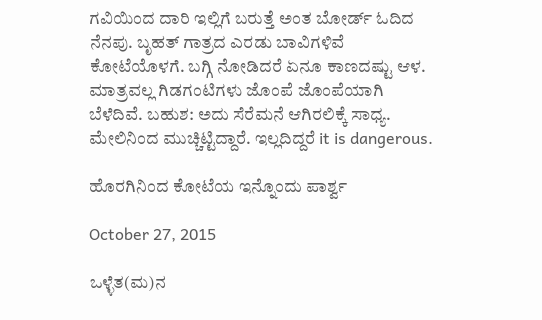ಗವಿಯಿಂದ ದಾರಿ ಇಲ್ಲಿಗೆ ಬರುತ್ತೆ ಅಂತ ಬೋರ್ಡ್ ಓದಿದ ನೆನಪು. ಬೃಹತ್ ಗಾತ್ರದ ಎರಡು ಬಾವಿಗಳಿವೆ ಕೋಟೆಯೊಳಗೆ. ಬಗ್ಗಿ ನೋಡಿದರೆ ಏನೂ ಕಾಣದಷ್ಟು ಆಳ. ಮಾತ್ರವಲ್ಲ ಗಿಡಗಂಟಿಗಳು ಜೊಂಪೆ ಜೊಂಪೆಯಾಗಿ ಬೆಳೆದಿವೆ. ಬಹುಶ: ಅದು ಸೆರೆಮನೆ ಆಗಿರಲಿಕ್ಕೆ ಸಾಧ್ಯ. ಮೇಲಿನಿಂದ ಮುಚ್ಚಿಟ್ಟಿದ್ದಾರೆ. ಇಲ್ಲದಿದ್ದರೆ it is dangerous.

ಹೊರಗಿನಿಂದ ಕೋಟೆಯ ಇನ್ನೊಂದು ಪಾರ್ಶ್ವ

October 27, 2015

ಒಳ್ಳೆತ(ಮ)ನ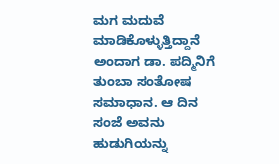ಮಗ ಮದುವೆ  ಮಾಡಿಕೊಳ್ಳುತ್ತಿದ್ದಾನೆ ಅಂದಾಗ ಡಾ. ಪದ್ಮಿನಿಗೆ ತುಂಬಾ ಸಂತೋಷ ಸಮಾಧಾನ. ಆ ದಿನ ಸಂಜೆ ಅವನು ಹುಡುಗಿಯನ್ನು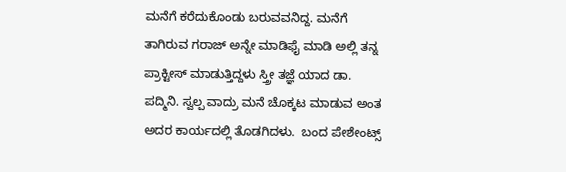ಮನೆಗೆ ಕರೆದುಕೊಂಡು ಬರುವವನಿದ್ದ. ಮನೆಗೆ ತಾಗಿರುವ ಗರಾಜ್ ಅನ್ನೇ ಮಾಡಿಫೈ ಮಾಡಿ ಅಲ್ಲಿ ತನ್ನ ಪ್ರಾಕ್ಟೀಸ್ ಮಾಡುತ್ತಿದ್ದಳು ಸ್ತ್ರೀ ತಜ್ಞೆ ಯಾದ ಡಾ. ಪದ್ಮಿನಿ. ಸ್ವಲ್ಪ ವಾದ್ರು ಮನೆ ಚೊಕ್ಕಟ ಮಾಡುವ ಅಂತ ಅದರ ಕಾರ್ಯದಲ್ಲಿ ತೊಡಗಿದಳು.  ಬಂದ ಪೇಶೇಂಟ್ಸ್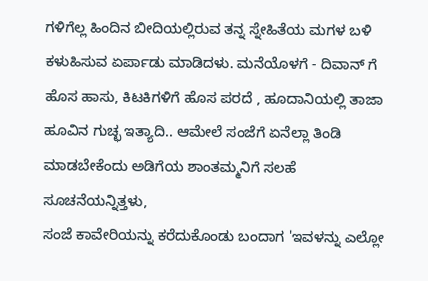ಗಳಿಗೆಲ್ಲ ಹಿಂದಿನ ಬೀದಿಯಲ್ಲಿರುವ ತನ್ನ ಸ್ನೇಹಿತೆಯ ಮಗಳ ಬಳಿ ಕಳುಹಿಸುವ ಏರ್ಪಾಡು ಮಾಡಿದಳು. ಮನೆಯೊಳಗೆ - ದಿವಾನ್ ಗೆ ಹೊಸ ಹಾಸು, ಕಿಟಕಿಗಳಿಗೆ ಹೊಸ ಪರದೆ , ಹೂದಾನಿಯಲ್ಲಿ ತಾಜಾ ಹೂವಿನ ಗುಚ್ಛ ಇತ್ಯಾದಿ.. ಆಮೇಲೆ ಸಂಜೆಗೆ ಏನೆಲ್ಲಾ ತಿಂಡಿ  ಮಾಡಬೇಕೆಂದು ಅಡಿಗೆಯ ಶಾಂತಮ್ಮನಿಗೆ ಸಲಹೆ  ಸೂಚನೆಯನ್ನಿತ್ತಳು,
ಸಂಜೆ ಕಾವೇರಿಯನ್ನು ಕರೆದುಕೊಂಡು ಬಂದಾಗ 'ಇವಳನ್ನು ಎಲ್ಲೋ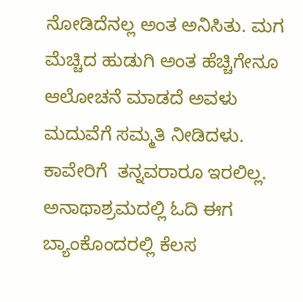ನೋಡಿದೆನಲ್ಲ ಅಂತ ಅನಿಸಿತು. ಮಗ ಮೆಚ್ಚಿದ ಹುಡುಗಿ ಅಂತ ಹೆಚ್ಚಿಗೇನೂ ಆಲೋಚನೆ ಮಾಡದೆ ಅವಳು ಮದುವೆಗೆ ಸಮ್ಮತಿ ನೀಡಿದಳು. ಕಾವೇರಿಗೆ  ತನ್ನವರಾರೂ ಇರಲಿಲ್ಲ. ಅನಾಥಾಶ್ರಮದಲ್ಲಿ ಓದಿ ಈಗ ಬ್ಯಾಂಕೊಂದರಲ್ಲಿ ಕೆಲಸ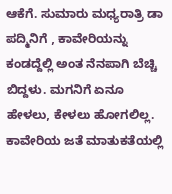ಆಕೆಗೆ. ಸುಮಾರು ಮಧ್ಯರಾತ್ರಿ ಡಾ ಪದ್ಮಿನಿಗೆ , ಕಾವೇರಿಯನ್ನು ಕಂಡದ್ದೆಲ್ಲಿ ಅಂತ ನೆನಪಾಗಿ ಬೆಚ್ಚಿ ಬಿದ್ದಳು. ಮಗನಿಗೆ ಏನೂ ಹೇಳಲು, ಕೇಳಲು ಹೋಗಲಿಲ್ಲ. ಕಾವೇರಿಯ ಜತೆ ಮಾತುಕತೆಯಲ್ಲಿ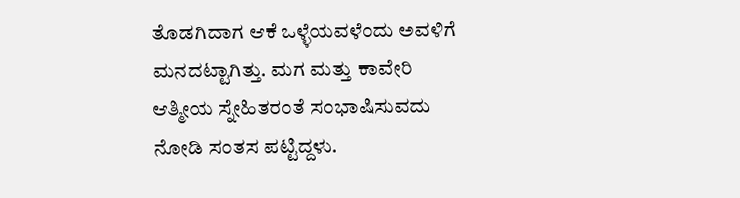ತೊಡಗಿದಾಗ ಆಕೆ ಒಳ್ಳೆಯವಳೆಂದು ಅವಳಿಗೆ ಮನದಟ್ಟಾಗಿತ್ತು. ಮಗ ಮತ್ತು ಕಾವೇರಿ ಆತ್ಮೀಯ ಸ್ನೇಹಿತರಂತೆ ಸಂಭಾಷಿಸುವದು ನೋಡಿ ಸಂತಸ ಪಟ್ಟಿದ್ದಳು.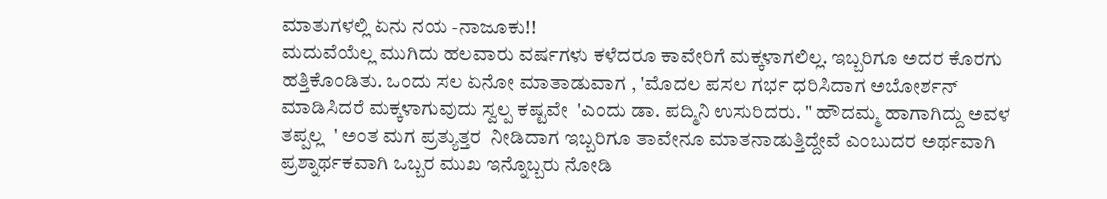ಮಾತುಗಳಲ್ಲಿ ಏನು ನಯ -ನಾಜೂಕು!!
ಮದುವೆಯೆಲ್ಲ ಮುಗಿದು ಹಲವಾರು ವರ್ಷಗಳು ಕಳೆದರೂ ಕಾವೇರಿಗೆ ಮಕ್ಕಳಾಗಲಿಲ್ಲ. ಇಬ್ಬರಿಗೂ ಅದರ ಕೊರಗು ಹತ್ತಿಕೊಂಡಿತು. ಒಂದು ಸಲ ಏನೋ ಮಾತಾಡುವಾಗ , 'ಮೊದಲ ಪಸಲ ಗರ್ಭ ಧರಿಸಿದಾಗ ಅಬೋರ್ಶನ್ ಮಾಡಿಸಿದರೆ ಮಕ್ಕಳಾಗುವುದು ಸ್ವಲ್ಪ ಕಷ್ಟವೇ  'ಎಂದು ಡಾ. ಪದ್ಮಿನಿ ಉಸುರಿದರು. " ಹೌದಮ್ಮ ಹಾಗಾಗಿದ್ದು ಅವಳ ತಪ್ಪಲ್ಲ  ' ಅಂತ ಮಗ ಪ್ರತ್ಯುತ್ತರ  ನೀಡಿದಾಗ ಇಬ್ಬರಿಗೂ ತಾವೇನೂ ಮಾತನಾಡುತ್ತಿದ್ದೇವೆ ಎಂಬುದರ ಅರ್ಥವಾಗಿ ಪ್ರಶ್ನಾರ್ಥಕವಾಗಿ ಒಬ್ಬರ ಮುಖ ಇನ್ನೊಬ್ಬರು ನೋಡಿ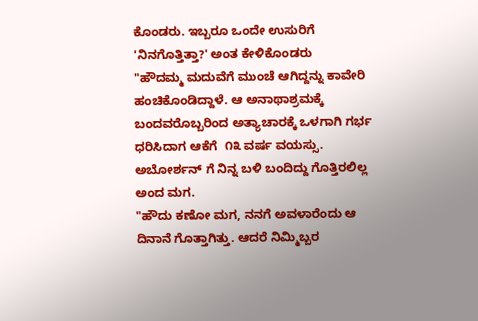ಕೊಂಡರು. ಇಬ್ಬರೂ ಒಂದೇ ಉಸುರಿಗೆ 'ನಿನಗೊತ್ತಿತ್ತಾ?' ಅಂತ ಕೇಳಿಕೊಂಡರು
"ಹೌದಮ್ಮ ಮದುವೆಗೆ ಮುಂಚೆ ಆಗಿದ್ದನ್ನು ಕಾವೇರಿ ಹಂಚಿಕೊಂಡಿದ್ದಾಳೆ. ಆ ಅನಾಥಾಶ್ರಮಕ್ಕೆ ಬಂದವರೊಬ್ಬರಿಂದ ಅತ್ಯಾಚಾರಕ್ಕೆ ಒಳಗಾಗಿ ಗರ್ಭ ಧರಿಸಿದಾಗ ಆಕೆಗೆ  ೧೩ ವರ್ಷ ವಯಸ್ಸು. ಅಬೋರ್ಶನ್ ಗೆ ನಿನ್ನ ಬಳಿ ಬಂದಿದ್ದು ಗೊತ್ತಿರಲಿಲ್ಲ ಅಂದ ಮಗ.
"ಹೌದು ಕಣೋ ಮಗ, ನನಗೆ ಅವಳಾರೆಂದು ಆ ದಿನಾನೆ ಗೊತ್ತಾಗಿತ್ತು. ಆದರೆ ನಿಮ್ಮಿಬ್ಬರ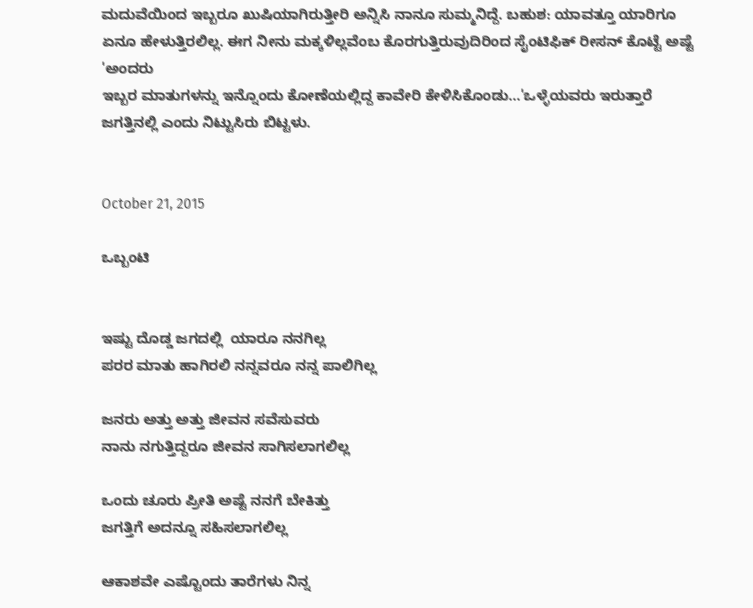ಮದುವೆಯಿಂದ ಇಬ್ಬರೂ ಖುಷಿಯಾಗಿರುತ್ತೀರಿ ಅನ್ನಿಸಿ ನಾನೂ ಸುಮ್ಮನಿದ್ದೆ. ಬಹುಶ: ಯಾವತ್ತೂ ಯಾರಿಗೂ ಏನೂ ಹೇಳುತ್ತಿರಲಿಲ್ಲ. ಈಗ ನೀನು ಮಕ್ಕಳಿಲ್ಲವೆಂಬ ಕೊರಗುತ್ತಿರುವುದಿರಿಂದ ಸೈಂಟಿಫಿಕ್ ರೀಸನ್ ಕೊಟ್ಟೆ ಅಷ್ಟೆ 'ಅಂದರು
ಇಬ್ಬರ ಮಾತುಗಳನ್ನು ಇನ್ನೊಂದು ಕೋಣೆಯಲ್ಲಿದ್ದ ಕಾವೇರಿ ಕೇಳಿಸಿಕೊಂಡು...'ಒಳ್ಳೆಯವರು ಇರುತ್ತಾರೆ ಜಗತ್ತಿನಲ್ಲಿ ಎಂದು ನಿಟ್ಟುಸಿರು ಬಿಟ್ಟಳು.


October 21, 2015

ಒಬ್ಬಂಟಿ


ಇಷ್ಟು ದೊಡ್ಡ ಜಗದಲ್ಲಿ  ಯಾರೂ ನನಗಿಲ್ಲ
ಪರರ ಮಾತು ಹಾಗಿರಲಿ ನನ್ನವರೂ ನನ್ನ ಪಾಲಿಗಿಲ್ಲ

ಜನರು ಅತ್ತು ಅತ್ತು ಜೀವನ ಸವೆಸುವರು
ನಾನು ನಗುತ್ತಿದ್ದರೂ ಜೀವನ ಸಾಗಿಸಲಾಗಲಿಲ್ಲ

ಒಂದು ಚೂರು ಪ್ರೀತಿ ಅಷ್ಟೆ ನನಗೆ ಬೇಕಿತ್ತು
ಜಗತ್ತಿಗೆ ಅದನ್ನೂ ಸಹಿಸಲಾಗಲಿಲ್ಲ

ಆಕಾಶವೇ ಎಷ್ಟೊಂದು ತಾರೆಗಳು ನಿನ್ನ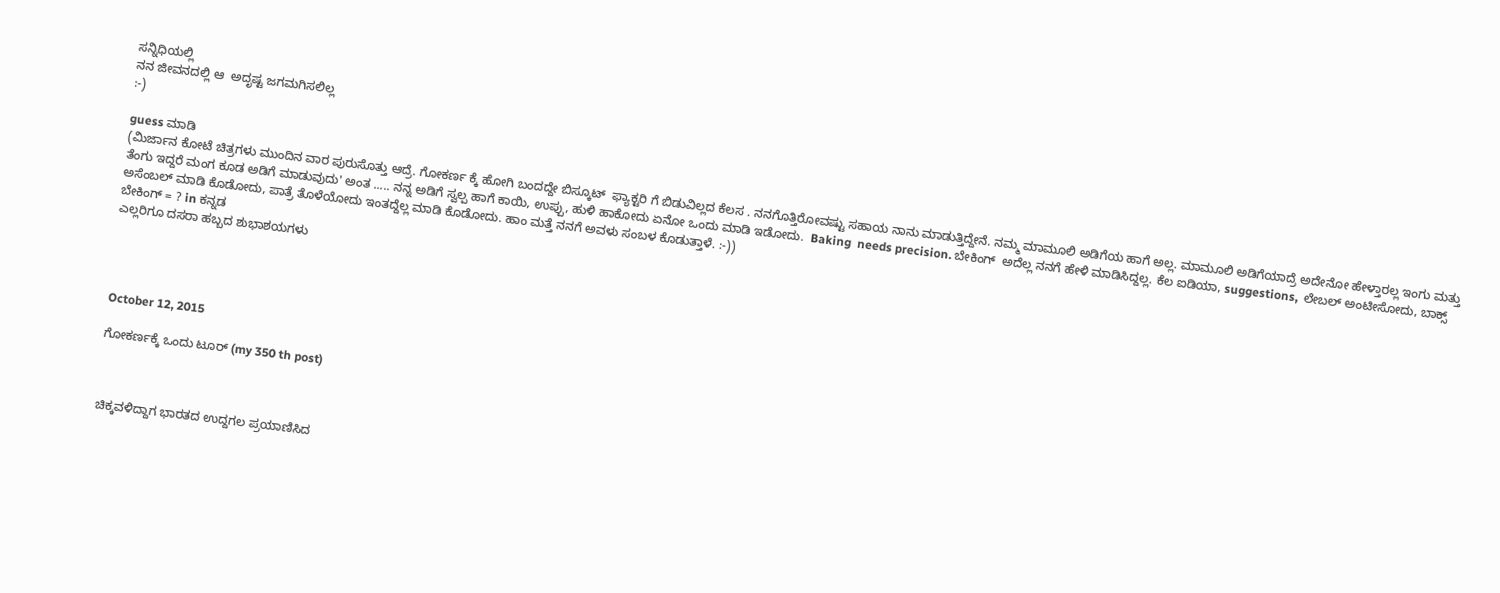ಸನ್ನಿಧಿಯಲ್ಲಿ
ನನ ಜೀವನದಲ್ಲಿ ಆ  ಅದೃಷ್ಟ ಜಗಮಗಿಸಲಿಲ್ಲ
:-)

guess ಮಾಡಿ
(ಮಿರ್ಜಾನ ಕೋಟೆ ಚಿತ್ರಗಳು ಮುಂದಿನ ವಾರ ಪುರುಸೊತ್ತು ಆದ್ರೆ. ಗೋಕರ್ಣ ಕ್ಕೆ ಹೋಗಿ ಬಂದದ್ದೇ ಬಿಸ್ಕೂಟ್  ಫ್ಯಾಕ್ಟರಿ ಗೆ ಬಿಡುವಿಲ್ಲದ ಕೆಲಸ . ನನಗೊತ್ತಿರೋವಷ್ಟು ಸಹಾಯ ನಾನು ಮಾಡುತ್ತಿದ್ದೇನೆ. ನಮ್ಮ ಮಾಮೂಲಿ ಅಡಿಗೆಯ ಹಾಗೆ ಅಲ್ಲ. ಮಾಮೂಲಿ ಅಡಿಗೆಯಾದ್ರೆ ಅದೇನೋ ಹೇಳ್ತಾರಲ್ಲ ಇಂಗು ಮತ್ತು ತೆಂಗು ಇದ್ದರೆ ಮಂಗ ಕೂಡ ಅಡಿಗೆ ಮಾಡುವುದು' ಅಂತ ..... ನನ್ನ ಅಡಿಗೆ ಸ್ವಲ್ಪ ಹಾಗೆ ಕಾಯಿ, ಉಪ್ಪು, ಹುಳಿ ಹಾಕೋದು ಏನೋ ಒಂದು ಮಾಡಿ ಇಡೋದು.  Baking  needs precision. ಬೇಕಿಂಗ್  ಅದೆಲ್ಲ ನನಗೆ ಹೇಳಿ ಮಾಡಿಸಿದ್ದಲ್ಲ. ಕೆಲ ಐಡಿಯಾ, suggestions,  ಲೇಬಲ್ ಅಂಟೀಸೋದು, ಬಾಕ್ಸ್ ಅಸೆಂಬಲ್ ಮಾಡಿ ಕೊಡೋದು, ಪಾತ್ರೆ ತೊಳೆಯೋದು ಇಂತದ್ದೆಲ್ಲ ಮಾಡಿ ಕೊಡೋದು. ಹಾಂ ಮತ್ತೆ ನನಗೆ ಅವಳು ಸಂಬಳ ಕೊಡುತ್ತಾಳೆ. :-))
ಬೇಕಿಂಗ್ = ? in ಕನ್ನಡ
ಎಲ್ಲರಿಗೂ ದಸರಾ ಹಬ್ಬದ ಶುಭಾಶಯಗಳು




October 12, 2015

ಗೋಕರ್ಣಕ್ಕೆ ಒಂದು ಟೂರ್ (my 350 th post)



ಚಿಕ್ಕವಳಿದ್ದಾಗ ಭಾರತದ ಉದ್ದಗಲ ಪ್ರಯಾಣಿಸಿದ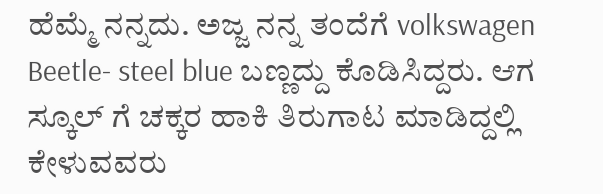ಹೆಮ್ಮೆ ನನ್ನದು. ಅಜ್ಜ ನನ್ನ ತಂದೆಗೆ volkswagen Beetle- steel blue ಬಣ್ಣದ್ದು ಕೊಡಿಸಿದ್ದರು. ಆಗ ಸ್ಕೂಲ್ ಗೆ ಚಕ್ಕರ ಹಾಕಿ ತಿರುಗಾಟ ಮಾಡಿದ್ದಲ್ಲಿ ಕೇಳುವವರು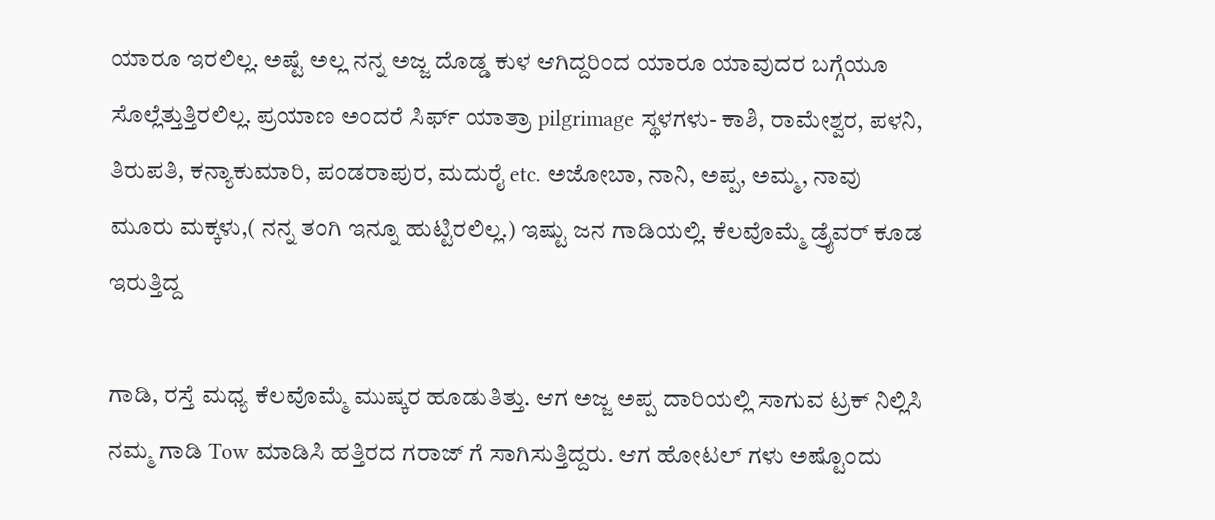ಯಾರೂ ಇರಲಿಲ್ಲ. ಅಷ್ಟೆ ಅಲ್ಲ ನನ್ನ ಅಜ್ಜ ದೊಡ್ಡ ಕುಳ ಆಗಿದ್ದರಿಂದ ಯಾರೂ ಯಾವುದರ ಬಗ್ಗೆಯೂ ಸೊಲ್ಲೆತ್ತುತ್ತಿರಲಿಲ್ಲ. ಪ್ರಯಾಣ ಅಂದರೆ ಸಿರ್ಫ್ ಯಾತ್ರಾ pilgrimage ಸ್ಥಳಗಳು- ಕಾಶಿ, ರಾಮೇಶ್ವರ, ಪಳನಿ, ತಿರುಪತಿ, ಕನ್ಯಾಕುಮಾರಿ, ಪಂಡರಾಪುರ, ಮದುರೈ etc. ಅಜೋಬಾ, ನಾನಿ, ಅಪ್ಪ, ಅಮ್ಮ, ನಾವು ಮೂರು ಮಕ್ಕಳು,( ನನ್ನ ತಂಗಿ ಇನ್ನೂ ಹುಟ್ಟಿರಲಿಲ್ಲ.) ಇಷ್ಟು ಜನ ಗಾಡಿಯಲ್ಲಿ. ಕೆಲವೊಮ್ಮೆ ಡ್ರೈವರ್ ಕೂಡ ಇರುತ್ತಿದ್ದ

ಗಾಡಿ, ರಸ್ತೆ ಮಧ್ಯ ಕೆಲವೊಮ್ಮೆ ಮುಷ್ಕರ ಹೂಡುತಿತ್ತು. ಆಗ ಅಜ್ಜ ಅಪ್ಪ ದಾರಿಯಲ್ಲಿ ಸಾಗುವ ಟ್ರಕ್ ನಿಲ್ಲಿಸಿ ನಮ್ಮ ಗಾಡಿ Tow ಮಾಡಿಸಿ ಹತ್ತಿರದ ಗರಾಜ್ ಗೆ ಸಾಗಿಸುತ್ತಿದ್ದರು. ಆಗ ಹೋಟಲ್ ಗಳು ಅಷ್ಟೊಂದು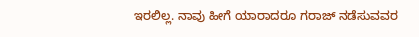ಇರಲಿಲ್ಲ. ನಾವು ಹೀಗೆ ಯಾರಾದರೂ ಗರಾಜ್ ನಡೆಸುವವರ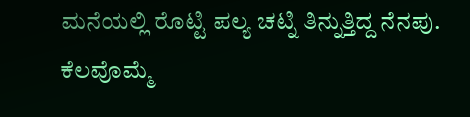ಮನೆಯಲ್ಲಿ ರೊಟ್ಟಿ ಪಲ್ಯ ಚಟ್ನಿ ತಿನ್ನುತ್ತಿದ್ದ ನೆನಪು. ಕೆಲವೊಮ್ಮೆ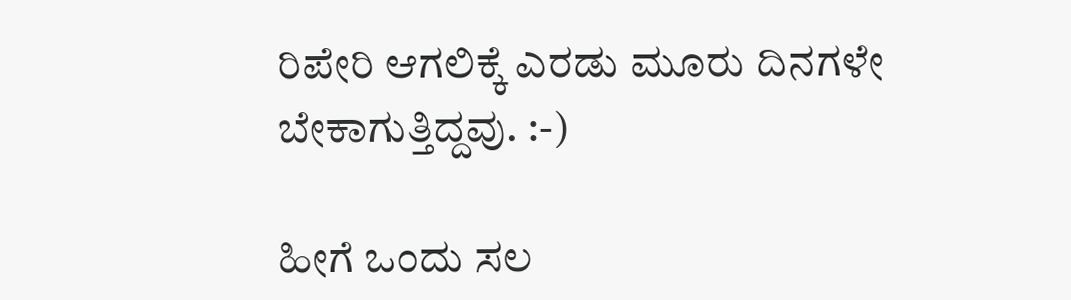ರಿಪೇರಿ ಆಗಲಿಕ್ಕೆ ಎರಡು ಮೂರು ದಿನಗಳೇ ಬೇಕಾಗುತ್ತಿದ್ದವು. :-)

ಹೀಗೆ ಒಂದು ಸಲ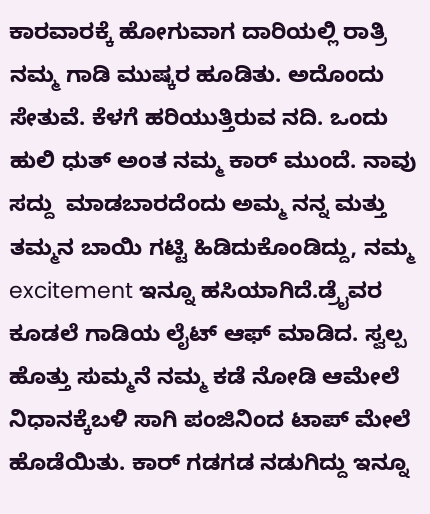ಕಾರವಾರಕ್ಕೆ ಹೋಗುವಾಗ ದಾರಿಯಲ್ಲಿ ರಾತ್ರಿ ನಮ್ಮ ಗಾಡಿ ಮುಷ್ಕರ ಹೂಡಿತು. ಅದೊಂದು ಸೇತುವೆ. ಕೆಳಗೆ ಹರಿಯುತ್ತಿರುವ ನದಿ. ಒಂದು ಹುಲಿ ಧುತ್ ಅಂತ ನಮ್ಮ ಕಾರ್ ಮುಂದೆ. ನಾವು ಸದ್ದು  ಮಾಡಬಾರದೆಂದು ಅಮ್ಮ ನನ್ನ ಮತ್ತು ತಮ್ಮನ ಬಾಯಿ ಗಟ್ಟಿ ಹಿಡಿದುಕೊಂಡಿದ್ದು, ನಮ್ಮ excitement ಇನ್ನೂ ಹಸಿಯಾಗಿದೆ.ಡ್ರೈವರ ಕೂಡಲೆ ಗಾಡಿಯ ಲೈಟ್ ಆಫ್ ಮಾಡಿದ. ಸ್ವಲ್ಪ ಹೊತ್ತು ಸುಮ್ಮನೆ ನಮ್ಮ ಕಡೆ ನೋಡಿ ಆಮೇಲೆ ನಿಧಾನಕ್ಕೆಬಳಿ ಸಾಗಿ ಪಂಜಿನಿಂದ ಟಾಪ್ ಮೇಲೆ ಹೊಡೆಯಿತು. ಕಾರ್ ಗಡಗಡ ನಡುಗಿದ್ದು ಇನ್ನೂ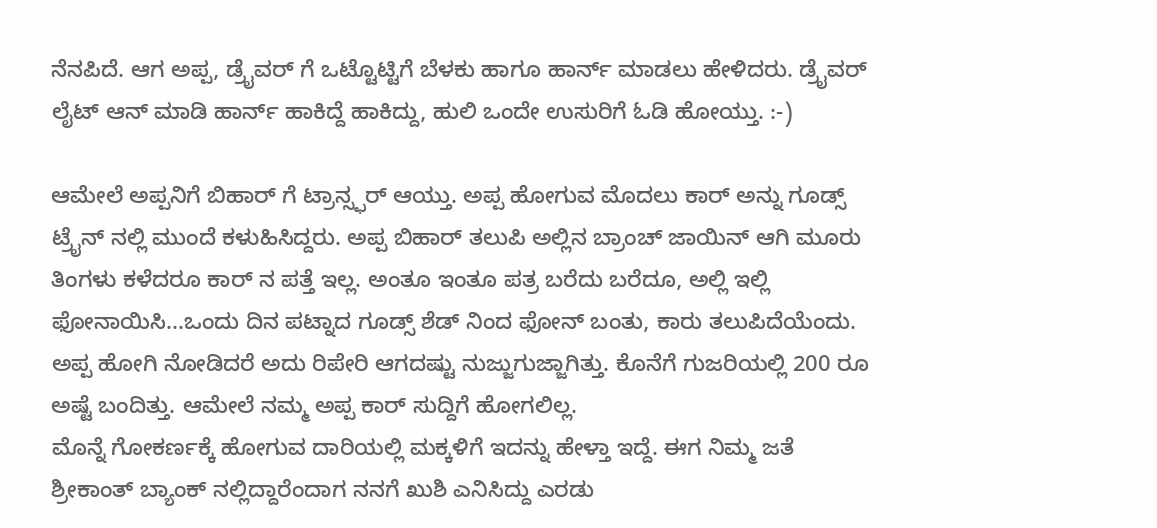ನೆನಪಿದೆ. ಆಗ ಅಪ್ಪ, ಡ್ರೈವರ್ ಗೆ ಒಟ್ಟೊಟ್ಟಿಗೆ ಬೆಳಕು ಹಾಗೂ ಹಾರ್ನ್ ಮಾಡಲು ಹೇಳಿದರು. ಡ್ರೈವರ್ ಲೈಟ್ ಆನ್ ಮಾಡಿ ಹಾರ್ನ್ ಹಾಕಿದ್ದೆ ಹಾಕಿದ್ದು, ಹುಲಿ ಒಂದೇ ಉಸುರಿಗೆ ಓಡಿ ಹೋಯ್ತು. :-)

ಆಮೇಲೆ ಅಪ್ಪನಿಗೆ ಬಿಹಾರ್ ಗೆ ಟ್ರಾನ್ಸ್ಫರ್ ಆಯ್ತು. ಅಪ್ಪ ಹೋಗುವ ಮೊದಲು ಕಾರ್ ಅನ್ನು ಗೂಡ್ಸ್ ಟ್ರೈನ್ ನಲ್ಲಿ ಮುಂದೆ ಕಳುಹಿಸಿದ್ದರು. ಅಪ್ಪ ಬಿಹಾರ್ ತಲುಪಿ ಅಲ್ಲಿನ ಬ್ರಾಂಚ್ ಜಾಯಿನ್ ಆಗಿ ಮೂರು ತಿಂಗಳು ಕಳೆದರೂ ಕಾರ್ ನ ಪತ್ತೆ ಇಲ್ಲ. ಅಂತೂ ಇಂತೂ ಪತ್ರ ಬರೆದು ಬರೆದೂ, ಅಲ್ಲಿ ಇಲ್ಲಿ ಫೋನಾಯಿಸಿ...ಒಂದು ದಿನ ಪಟ್ನಾದ ಗೂಡ್ಸ್ ಶೆಡ್ ನಿಂದ ಫೋನ್ ಬಂತು, ಕಾರು ತಲುಪಿದೆಯೆಂದು. ಅಪ್ಪ ಹೋಗಿ ನೋಡಿದರೆ ಅದು ರಿಪೇರಿ ಆಗದಷ್ಟು ನುಜ್ಜುಗುಜ್ಜಾಗಿತ್ತು. ಕೊನೆಗೆ ಗುಜರಿಯಲ್ಲಿ 200 ರೂ ಅಷ್ಟೆ ಬಂದಿತ್ತು. ಆಮೇಲೆ ನಮ್ಮ ಅಪ್ಪ ಕಾರ್ ಸುದ್ದಿಗೆ ಹೋಗಲಿಲ್ಲ.
ಮೊನ್ನೆ ಗೋಕರ್ಣಕ್ಕೆ ಹೋಗುವ ದಾರಿಯಲ್ಲಿ ಮಕ್ಕಳಿಗೆ ಇದನ್ನು ಹೇಳ್ತಾ ಇದ್ದೆ. ಈಗ ನಿಮ್ಮ ಜತೆ
ಶ್ರೀಕಾಂತ್ ಬ್ಯಾಂಕ್ ನಲ್ಲಿದ್ದಾರೆಂದಾಗ ನನಗೆ ಖುಶಿ ಎನಿಸಿದ್ದು ಎರಡು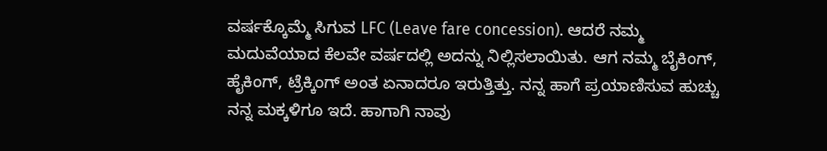ವರ್ಷಕ್ಕೊಮ್ಮೆ ಸಿಗುವ LFC (Leave fare concession). ಆದರೆ ನಮ್ಮ ಮದುವೆಯಾದ ಕೆಲವೇ ವರ್ಷದಲ್ಲಿ ಅದನ್ನು ನಿಲ್ಲಿಸಲಾಯಿತು. ಆಗ ನಮ್ಮ ಬೈಕಿಂಗ್, ಹೈಕಿಂಗ್, ಟ್ರೆಕ್ಕಿಂಗ್ ಅಂತ ಏನಾದರೂ ಇರುತ್ತಿತ್ತು. ನನ್ನ ಹಾಗೆ ಪ್ರಯಾಣಿಸುವ ಹುಚ್ಚು ನನ್ನ ಮಕ್ಕಳಿಗೂ ಇದೆ. ಹಾಗಾಗಿ ನಾವು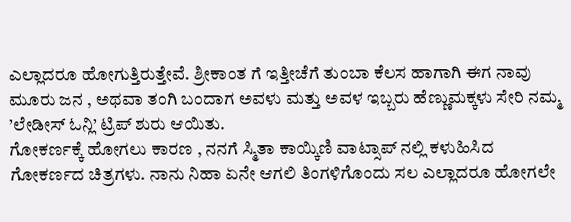ಎಲ್ಲಾದರೂ ಹೋಗುತ್ತಿರುತ್ತೇವೆ. ಶ್ರೀಕಾಂತ ಗೆ ಇತ್ತೀಚೆಗೆ ತುಂಬಾ ಕೆಲಸ ಹಾಗಾಗಿ ಈಗ ನಾವು ಮೂರು ಜನ , ಅಥವಾ ತಂಗಿ ಬಂದಾಗ ಅವಳು ಮತ್ತು ಅವಳ ಇಬ್ಬರು ಹೆಣ್ಣುಮಕ್ಕಳು ಸೇರಿ ನಮ್ಮ ’ಲೇಡೀಸ್ ಓನ್ಲಿ’ ಟ್ರಿಪ್ ಶುರು ಆಯಿತು.
ಗೋಕರ್ಣಕ್ಕೆ ಹೋಗಲು ಕಾರಣ , ನನಗೆ ಸ್ಮಿತಾ ಕಾಯ್ಕಿಣಿ ವಾಟ್ಸಾಪ್ ನಲ್ಲಿ ಕಳುಹಿಸಿದ ಗೋಕರ್ಣದ ಚಿತ್ರಗಳು. ನಾನು ನಿಹಾ ಏನೇ ಆಗಲಿ ತಿಂಗಳಿಗೊಂದು ಸಲ ಎಲ್ಲಾದರೂ ಹೋಗಲೇ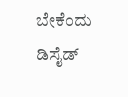ಬೇಕೆಂದು ಡಿಸೈಡ್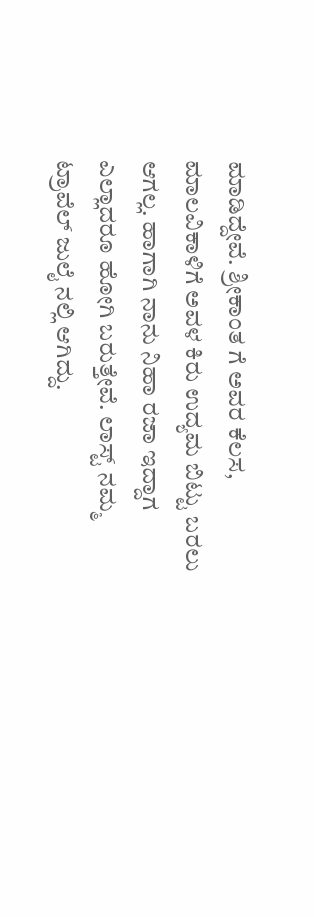ಮಾಡಿದ್ದೇವೆ. ಶ್ರೀಕಾಂತ ಗೆ ಅವರ ಕೆಲಸ, ಮಾಲವಿಕಾಳಿಗೆ ಅವಳ ಕಿರು ಉದ್ಯಮ ಬಿಟ್ಟು ಬರಲು ಆಗಲ್ಲ. ಹಾಗಾಗಿ ನಾನು ನಿಹಾ ರಜಾ ಇದ್ದಾಗ ಎಲ್ಲಾದರೂ ಹೋಗಿ ಬರುತ್ತೇವೆ. ಲಾಸ್ಟ್ ನಮ್ಮ ಟ್ರಾವೆಲ್ ಜುಲೈ ನಲ್ಲಿ ಆಗಿದ್ದು.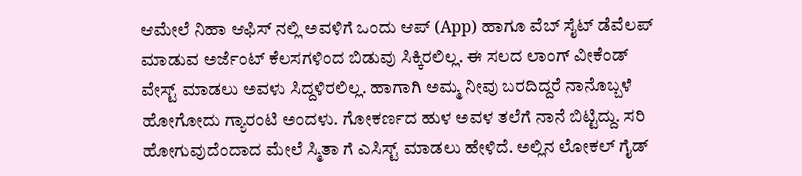ಆಮೇಲೆ ನಿಹಾ ಆಫಿಸ್ ನಲ್ಲಿ ಅವಳಿಗೆ ಒಂದು ಆಪ್ (App) ಹಾಗೂ ವೆಬ್ ಸೈಟ್ ಡೆವೆಲಪ್ ಮಾಡುವ ಅರ್ಜೆಂಟ್ ಕೆಲಸಗಳಿಂದ ಬಿಡುವು ಸಿಕ್ಕಿರಲಿಲ್ಲ. ಈ ಸಲದ ಲಾಂಗ್ ವೀಕೆಂಡ್ ವೇಸ್ಟ್ ಮಾಡಲು ಅವಳು ಸಿದ್ದಳಿರಲಿಲ್ಲ. ಹಾಗಾಗಿ ಅಮ್ಮ ನೀವು ಬರದಿದ್ದರೆ ನಾನೊಬ್ಬಳೆ ಹೋಗೋದು ಗ್ಯಾರಂಟಿ ಅಂದಳು. ಗೋಕರ್ಣದ ಹುಳ ಅವಳ ತಲೆಗೆ ನಾನೆ ಬಿಟ್ಟಿದ್ದು. ಸರಿ ಹೋಗುವುದೆಂದಾದ ಮೇಲೆ ಸ್ಮಿತಾ ಗೆ ಎಸಿಸ್ಟ್ ಮಾಡಲು ಹೇಳಿದೆ. ಅಲ್ಲಿನ ಲೋಕಲ್ ಗೈಡ್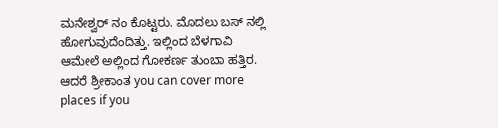ಮನೇಶ್ವರ್ ನಂ ಕೊಟ್ಟರು. ಮೊದಲು ಬಸ್ ನಲ್ಲಿ ಹೋಗುವುದೆಂದಿತ್ತು. ಇಲ್ಲಿಂದ ಬೆಳಗಾವಿ ಆಮೇಲೆ ಅಲ್ಲಿಂದ ಗೋಕರ್ಣ ತುಂಬಾ ಹತ್ತಿರ. ಆದರೆ ಶ್ರೀಕಾಂತ you can cover more places if you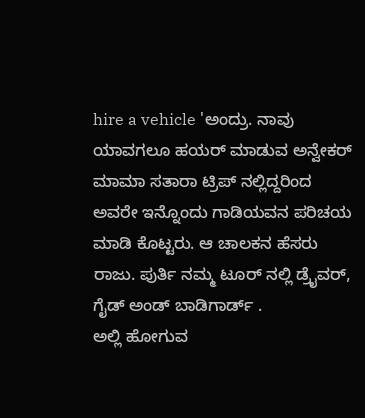hire a vehicle 'ಅಂದ್ರು. ನಾವು ಯಾವಗಲೂ ಹಯರ್ ಮಾಡುವ ಅನ್ವೇಕರ್ ಮಾಮಾ ಸತಾರಾ ಟ್ರಿಪ್ ನಲ್ಲಿದ್ದರಿಂದ ಅವರೇ ಇನ್ನೊಂದು ಗಾಡಿಯವನ ಪರಿಚಯ ಮಾಡಿ ಕೊಟ್ಟರು. ಆ ಚಾಲಕನ ಹೆಸರು ರಾಜು. ಪುರ್ತಿ ನಮ್ಮ ಟೂರ್ ನಲ್ಲಿ ಡ್ರೈವರ್, ಗೈಡ್ ಅಂಡ್ ಬಾಡಿಗಾರ್ಡ್ .
ಅಲ್ಲಿ ಹೋಗುವ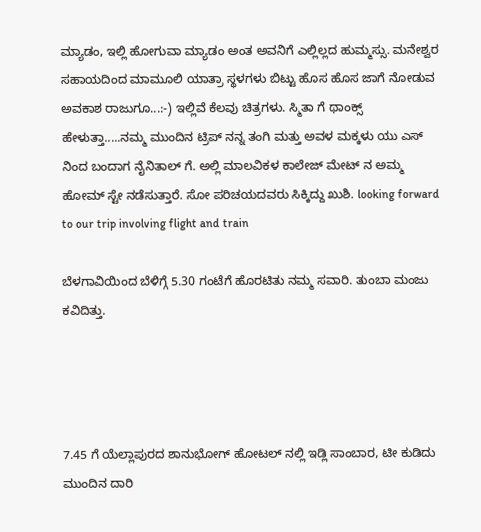ಮ್ಯಾಡಂ, ಇಲ್ಲಿ ಹೋಗುವಾ ಮ್ಯಾಡಂ ಅಂತ ಅವನಿಗೆ ಎಲ್ಲಿಲ್ಲದ ಹುಮ್ಮಸ್ಸು. ಮನೇಶ್ವರ ಸಹಾಯದಿಂದ ಮಾಮೂಲಿ ಯಾತ್ರಾ ಸ್ಥಳಗಳು ಬಿಟ್ಟು ಹೊಸ ಹೊಸ ಜಾಗೆ ನೋಡುವ ಅವಕಾಶ ರಾಜುಗೂ...:-) ಇಲ್ಲಿವೆ ಕೆಲವು ಚಿತ್ರಗಳು. ಸ್ಮಿತಾ ಗೆ ಥಾಂಕ್ಸ್ ಹೇಳುತ್ತಾ.....ನಮ್ಮ ಮುಂದಿನ ಟ್ರಿಪ್ ನನ್ನ ತಂಗಿ ಮತ್ತು ಅವಳ ಮಕ್ಕಳು ಯು ಎಸ್ ನಿಂದ ಬಂದಾಗ ನೈನಿತಾಲ್ ಗೆ. ಅಲ್ಲಿ ಮಾಲವಿಕಳ ಕಾಲೇಜ್ ಮೇಟ್ ನ ಅಮ್ಮ ಹೋಮ್ ಸ್ಟೇ ನಡೆಸುತ್ತಾರೆ. ಸೋ ಪರಿಚಯದವರು ಸಿಕ್ಕಿದ್ದು ಖುಶಿ. looking forward to our trip involving flight and train

ಬೆಳಗಾವಿಯಿಂದ ಬೆಳಿಗ್ಗೆ 5.30 ಗಂಟೆಗೆ ಹೊರಟಿತು ನಮ್ಮ ಸವಾರಿ. ತುಂಬಾ ಮಂಜು ಕವಿದಿತ್ತು.




7.45 ಗೆ ಯೆಲ್ಲಾಪುರದ ಶಾನುಭೋಗ್ ಹೋಟಲ್ ನಲ್ಲಿ ಇಡ್ಲಿ ಸಾಂಬಾರ, ಟೀ ಕುಡಿದು ಮುಂದಿನ ದಾರಿ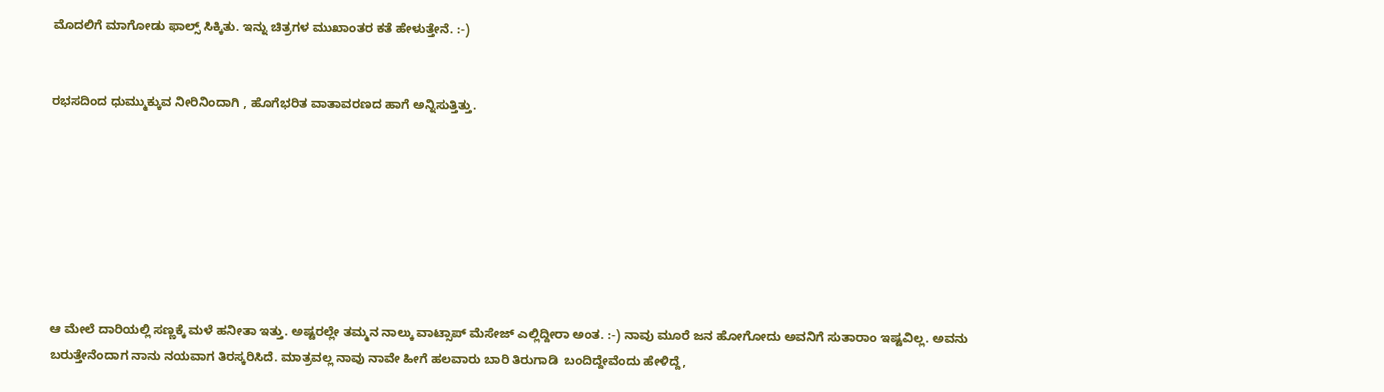ಮೊದಲಿಗೆ ಮಾಗೋಡು ಫಾಲ್ಸ್ ಸಿಕ್ಕಿತು. ಇನ್ನು ಚಿತ್ರಗಳ ಮುಖಾಂತರ ಕತೆ ಹೇಳುತ್ತೇನೆ. :-)


ರಭಸದಿಂದ ಧುಮ್ಮುಕ್ಕುವ ನೀರಿನಿಂದಾಗಿ , ಹೊಗೆಭರಿತ ವಾತಾವರಣದ ಹಾಗೆ ಅನ್ನಿಸುತ್ತಿತ್ತು.








ಆ ಮೇಲೆ ದಾರಿಯಲ್ಲಿ ಸಣ್ಣಕ್ಕೆ ಮಳೆ ಹನೀತಾ ಇತ್ತು. ಅಷ್ಟರಲ್ಲೇ ತಮ್ಮನ ನಾಲ್ಕು ವಾಟ್ಸಾಪ್ ಮೆಸೇಜ್ ಎಲ್ಲಿದ್ದೀರಾ ಅಂತ. :-) ನಾವು ಮೂರೆ ಜನ ಹೋಗೋದು ಅವನಿಗೆ ಸುತಾರಾಂ ಇಷ್ಟವಿಲ್ಲ. ಅವನು ಬರುತ್ತೇನೆಂದಾಗ ನಾನು ನಯವಾಗ ತಿರಸ್ಕರಿಸಿದೆ. ಮಾತ್ರವಲ್ಲ ನಾವು ನಾವೇ ಹೀಗೆ ಹಲವಾರು ಬಾರಿ ತಿರುಗಾಡಿ  ಬಂದಿದ್ದೇವೆಂದು ಹೇಳಿದ್ದೆ,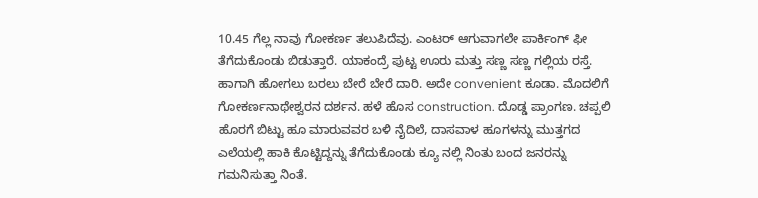10.45 ಗೆಲ್ಲ ನಾವು ಗೋಕರ್ಣ ತಲುಪಿದೆವು. ಎಂಟರ್ ಆಗುವಾಗಲೇ ಪಾರ್ಕಿಂಗ್ ಫೀ ತೆಗೆದುಕೊಂಡು ಬಿಡುತ್ತಾರೆ. ಯಾಕಂದ್ರೆ ಪುಟ್ಟ ಊರು ಮತ್ತು ಸಣ್ಣ ಸಣ್ಣ ಗಲ್ಲಿಯ ರಸ್ತೆ. ಹಾಗಾಗಿ ಹೋಗಲು ಬರಲು ಬೇರೆ ಬೇರೆ ದಾರಿ. ಅದೇ convenient ಕೂಡಾ. ಮೊದಲಿಗೆ ಗೋಕರ್ಣನಾಥೇಶ್ವರನ ದರ್ಶನ. ಹಳೆ ಹೊಸ construction. ದೊಡ್ಡ ಪ್ರಾಂಗಣ. ಚಪ್ಪಲಿ ಹೊರಗೆ ಬಿಟ್ಟು ಹೂ ಮಾರುವವರ ಬಳಿ ನೈದಿಲೆ, ದಾಸವಾಳ ಹೂಗಳನ್ನು ಮುತ್ತಗದ ಎಲೆಯಲ್ಲಿ ಹಾಕಿ ಕೊಟ್ಟಿದ್ದನ್ನು ತೆಗೆದುಕೊಂಡು ಕ್ಯೂ ನಲ್ಲಿ ನಿಂತು ಬಂದ ಜನರನ್ನು ಗಮನಿಸುತ್ತಾ ನಿಂತೆ.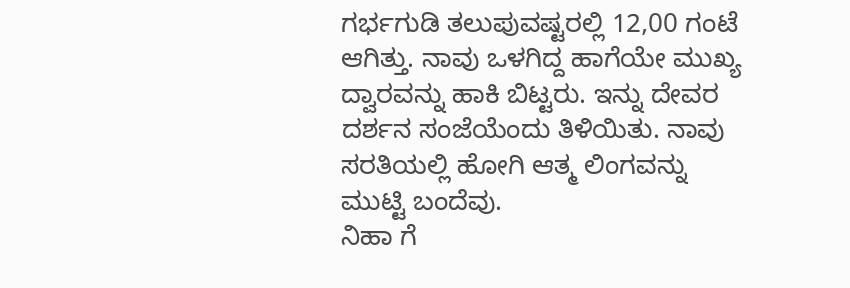ಗರ್ಭಗುಡಿ ತಲುಪುವಷ್ಟರಲ್ಲಿ 12,00 ಗಂಟೆ ಆಗಿತ್ತು. ನಾವು ಒಳಗಿದ್ದ ಹಾಗೆಯೇ ಮುಖ್ಯ ದ್ವಾರವನ್ನು ಹಾಕಿ ಬಿಟ್ಟರು. ಇನ್ನು ದೇವರ ದರ್ಶನ ಸಂಜೆಯೆಂದು ತಿಳಿಯಿತು. ನಾವು ಸರತಿಯಲ್ಲಿ ಹೋಗಿ ಆತ್ಮ ಲಿಂಗವನ್ನು ಮುಟ್ಟಿ ಬಂದೆವು.
ನಿಹಾ ಗೆ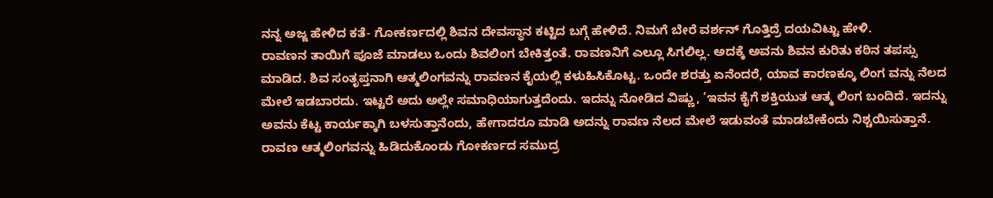ನನ್ನ ಅಜ್ಜ ಹೇಳಿದ ಕತೆ- ಗೋಕರ್ಣದಲ್ಲಿ ಶಿವನ ದೇವಸ್ಥಾನ ಕಟ್ಟಿದ ಬಗ್ಗೆ ಹೇಳಿದೆ. ನಿಮಗೆ ಬೇರೆ ವರ್ಶನ್ ಗೊತ್ತಿದ್ರೆ ದಯವಿಟ್ಟು ಹೇಳಿ.
ರಾವಣನ ತಾಯಿಗೆ ಪೂಜೆ ಮಾಡಲು ಒಂದು ಶಿವಲಿಂಗ ಬೇಕಿತ್ತಂತೆ. ರಾವಣನಿಗೆ ಎಲ್ಲೂ ಸಿಗಲಿಲ್ಲ. ಅದಕ್ಕೆ ಅವನು ಶಿವನ ಕುರಿತು ಕಠಿನ ತಪಸ್ಸು ಮಾಡಿದ. ಶಿವ ಸಂತೃಪ್ತನಾಗಿ ಆತ್ಮಲಿಂಗವನ್ನು ರಾವಣನ ಕೈಯಲ್ಲಿ ಕಳುಹಿಸಿಕೊಟ್ಟ. ಒಂದೇ ಶರತ್ತು ಏನೆಂದರೆ, ಯಾವ ಕಾರಣಕ್ಕೂ ಲಿಂಗ ವನ್ನು ನೆಲದ ಮೇಲೆ ಇಡಬಾರದು. ಇಟ್ಟರೆ ಅದು ಅಲ್ಲೇ ಸಮಾಧಿಯಾಗುತ್ತದೆಂದು. ಇದನ್ನು ನೋಡಿದ ವಿಷ್ಣು, ’ಇವನ ಕೈಗೆ ಶಕ್ತಿಯುತ ಆತ್ಮ ಲಿಂಗ ಬಂದಿದೆ. ಇದನ್ನು ಅವನು ಕೆಟ್ಟ ಕಾರ್ಯಕ್ಕಾಗಿ ಬಳಸುತ್ತಾನೆಂದು, ಹೇಗಾದರೂ ಮಾಡಿ ಅದನ್ನು ರಾವಣ ನೆಲದ ಮೇಲೆ ಇಡುವಂತೆ ಮಾಡಬೇಕೆಂದು ನಿಶ್ಚಯಿಸುತ್ತಾನೆ. ರಾವಣ ಆತ್ಮಲಿಂಗವನ್ನು ಹಿಡಿದುಕೊಂಡು ಗೋಕರ್ಣದ ಸಮುದ್ರ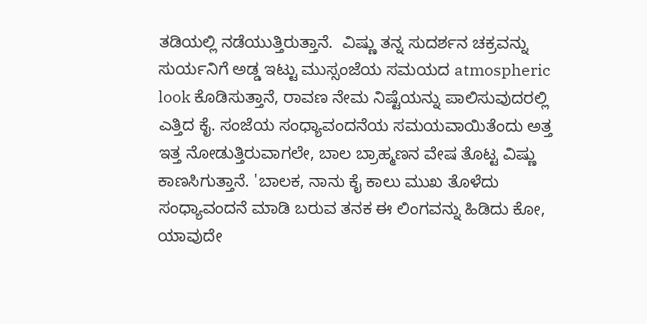ತಡಿಯಲ್ಲಿ ನಡೆಯುತ್ತಿರುತ್ತಾನೆ.  ವಿಷ್ಣು ತನ್ನ ಸುದರ್ಶನ ಚಕ್ರವನ್ನು ಸುರ್ಯನಿಗೆ ಅಡ್ಡ ಇಟ್ಟು ಮುಸ್ಸಂಜೆಯ ಸಮಯದ atmospheric look ಕೊಡಿಸುತ್ತಾನೆ, ರಾವಣ ನೇಮ ನಿಷ್ಟೆಯನ್ನು ಪಾಲಿಸುವುದರಲ್ಲಿ ಎತ್ತಿದ ಕೈ. ಸಂಜೆಯ ಸಂಧ್ಯಾವಂದನೆಯ ಸಮಯವಾಯಿತೆಂದು ಅತ್ತ ಇತ್ತ ನೋಡುತ್ತಿರುವಾಗಲೇ, ಬಾಲ ಬ್ರಾಹ್ಮಣನ ವೇಷ ತೊಟ್ಟ ವಿಷ್ಣು ಕಾಣಸಿಗುತ್ತಾನೆ. 'ಬಾಲಕ, ನಾನು ಕೈ ಕಾಲು ಮುಖ ತೊಳೆದು ಸಂಧ್ಯಾವಂದನೆ ಮಾಡಿ ಬರುವ ತನಕ ಈ ಲಿಂಗವನ್ನು ಹಿಡಿದು ಕೋ, ಯಾವುದೇ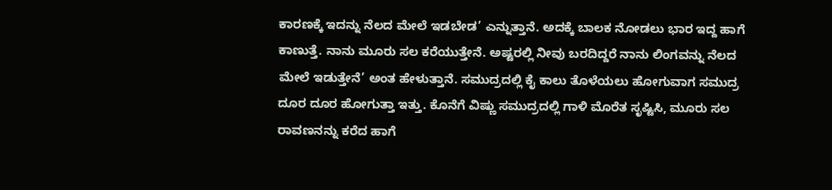ಕಾರಣಕ್ಕೆ ಇದನ್ನು ನೆಲದ ಮೇಲೆ ಇಡಬೇಡ’ ಎನ್ನುತ್ತಾನೆ. ಅದಕ್ಕೆ ಬಾಲಕ ನೋಡಲು ಭಾರ ಇದ್ದ ಹಾಗೆ ಕಾಣುತ್ತೆ. ನಾನು ಮೂರು ಸಲ ಕರೆಯುತ್ತೇನೆ. ಅಷ್ಟರಲ್ಲಿ ನೀವು ಬರದಿದ್ದರೆ ನಾನು ಲಿಂಗವನ್ನು ನೆಲದ ಮೇಲೆ ಇಡುತ್ತೇನೆ’ ಅಂತ ಹೇಳುತ್ತಾನೆ. ಸಮುದ್ರದಲ್ಲಿ ಕೈ ಕಾಲು ತೊಳೆಯಲು ಹೋಗುವಾಗ ಸಮುದ್ರ ದೂರ ದೂರ ಹೋಗುತ್ತಾ ಇತ್ತು. ಕೊನೆಗೆ ವಿಷ್ಣು ಸಮುದ್ರದಲ್ಲಿ ಗಾಳಿ ಮೊರೆತ ಸೃಷ್ಟಿಸಿ, ಮೂರು ಸಲ ರಾವಣನನ್ನು ಕರೆದ ಹಾಗೆ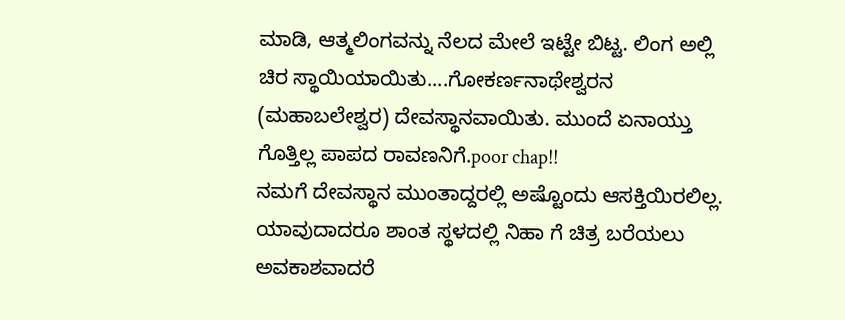ಮಾಡಿ, ಆತ್ಮಲಿಂಗವನ್ನು ನೆಲದ ಮೇಲೆ ಇಟ್ಟೇ ಬಿಟ್ಟ. ಲಿಂಗ ಅಲ್ಲಿ ಚಿರ ಸ್ಥಾಯಿಯಾಯಿತು....ಗೋಕರ್ಣನಾಥೇಶ್ವರನ (ಮಹಾಬಲೇಶ್ವರ) ದೇವಸ್ಥಾನವಾಯಿತು. ಮುಂದೆ ಏನಾಯ್ತು ಗೊತ್ತಿಲ್ಲ ಪಾಪದ ರಾವಣನಿಗೆ.poor chap!!
ನಮಗೆ ದೇವಸ್ಥಾನ ಮುಂತಾದ್ದರಲ್ಲಿ ಅಷ್ಟೊಂದು ಆಸಕ್ತಿಯಿರಲಿಲ್ಲ. ಯಾವುದಾದರೂ ಶಾಂತ ಸ್ಥಳದಲ್ಲಿ ನಿಹಾ ಗೆ ಚಿತ್ರ ಬರೆಯಲು ಅವಕಾಶವಾದರೆ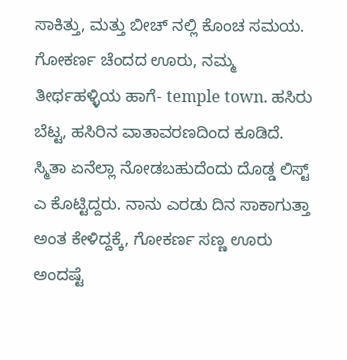ಸಾಕಿತ್ತು, ಮತ್ತು ಬೀಚ್ ನಲ್ಲಿ ಕೊಂಚ ಸಮಯ. ಗೋಕರ್ಣ ಚೆಂದದ ಊರು, ನಮ್ಮ ತೀರ್ಥಹಳ್ಳಿಯ ಹಾಗೆ- temple town. ಹಸಿರು ಬೆಟ್ಟ, ಹಸಿರಿನ ವಾತಾವರಣದಿಂದ ಕೂಡಿದೆ. ಸ್ಮಿತಾ ಏನೆಲ್ಲಾ ನೋಡಬಹುದೆಂದು ದೊಡ್ಡ ಲಿಸ್ಟ್ ಎ ಕೊಟ್ಟಿದ್ದರು. ನಾನು ಎರಡು ದಿನ ಸಾಕಾಗುತ್ತಾ ಅಂತ ಕೇಳಿದ್ದಕ್ಕೆ, ಗೋಕರ್ಣ ಸಣ್ಣ ಊರು ಅಂದಷ್ಟೆ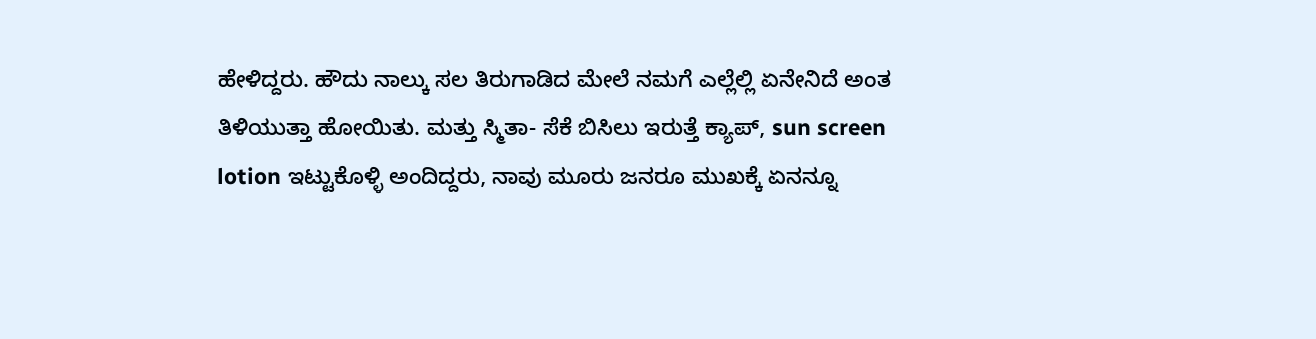ಹೇಳಿದ್ದರು. ಹೌದು ನಾಲ್ಕು ಸಲ ತಿರುಗಾಡಿದ ಮೇಲೆ ನಮಗೆ ಎಲ್ಲೆಲ್ಲಿ ಏನೇನಿದೆ ಅಂತ ತಿಳಿಯುತ್ತಾ ಹೋಯಿತು. ಮತ್ತು ಸ್ಮಿತಾ- ಸೆಕೆ ಬಿಸಿಲು ಇರುತ್ತೆ ಕ್ಯಾಪ್, sun screen lotion ಇಟ್ಟುಕೊಳ್ಳಿ ಅಂದಿದ್ದರು, ನಾವು ಮೂರು ಜನರೂ ಮುಖಕ್ಕೆ ಏನನ್ನೂ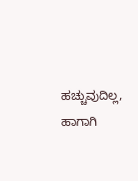ಹಚ್ಚುವುದಿಲ್ಲ, ಹಾಗಾಗಿ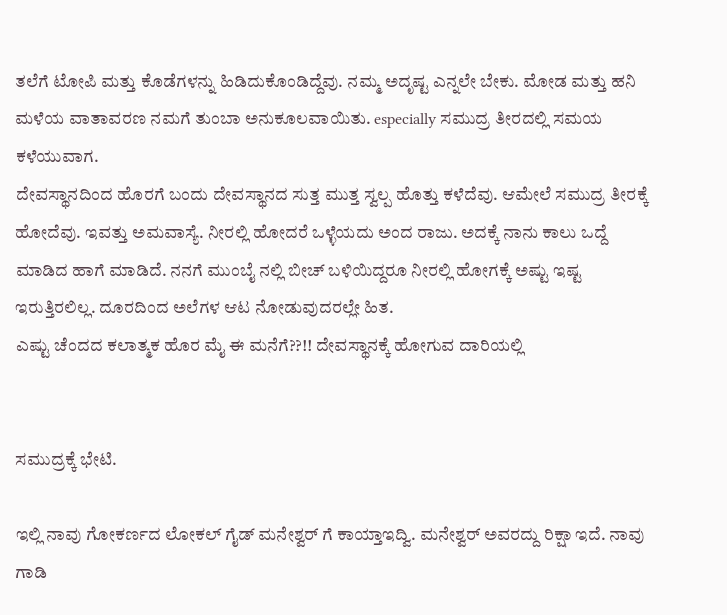ತಲೆಗೆ ಟೋಪಿ ಮತ್ತು ಕೊಡೆಗಳನ್ನು ಹಿಡಿದುಕೊಂಡಿದ್ದೆವು. ನಮ್ಮ ಅದೃಷ್ಟ ಎನ್ನಲೇ ಬೇಕು. ಮೋಡ ಮತ್ತು ಹನಿ ಮಳೆಯ ವಾತಾವರಣ ನಮಗೆ ತುಂಬಾ ಅನುಕೂಲವಾಯಿತು. especially ಸಮುದ್ರ ತೀರದಲ್ಲಿ ಸಮಯ ಕಳೆಯುವಾಗ.
ದೇವಸ್ಥಾನದಿಂದ ಹೊರಗೆ ಬಂದು ದೇವಸ್ಥಾನದ ಸುತ್ತ ಮುತ್ತ ಸ್ವಲ್ಪ ಹೊತ್ತು ಕಳೆದೆವು. ಆಮೇಲೆ ಸಮುದ್ರ ತೀರಕ್ಕೆ ಹೋದೆವು. ಇವತ್ತು ಅಮವಾಸ್ಯೆ. ನೀರಲ್ಲಿ ಹೋದರೆ ಒಳ್ಳೆಯದು ಅಂದ ರಾಜು. ಅದಕ್ಕೆ ನಾನು ಕಾಲು ಒದ್ದೆ ಮಾಡಿದ ಹಾಗೆ ಮಾಡಿದೆ. ನನಗೆ ಮುಂಬೈ ನಲ್ಲಿ ಬೀಚ್ ಬಳಿಯಿದ್ದರೂ ನೀರಲ್ಲಿ ಹೋಗಕ್ಕೆ ಅಷ್ಟು ಇಷ್ಟ ಇರುತ್ತಿರಲಿಲ್ಲ. ದೂರದಿಂದ ಅಲೆಗಳ ಆಟ ನೋಡುವುದರಲ್ಲೇ ಹಿತ.
ಎಷ್ಟು ಚೆಂದದ ಕಲಾತ್ಮಕ ಹೊರ ಮೈ ಈ ಮನೆಗೆ??!! ದೇವಸ್ಥಾನಕ್ಕೆ ಹೋಗುವ ದಾರಿಯಲ್ಲಿ


ಸಮುದ್ರಕ್ಕೆ ಭೇಟಿ.

ಇಲ್ಲಿ ನಾವು ಗೋಕರ್ಣದ ಲೋಕಲ್ ಗೈಡ್ ಮನೇಶ್ವರ್ ಗೆ ಕಾಯ್ತಾಇದ್ವಿ. ಮನೇಶ್ವರ್ ಅವರದ್ದು ರಿಕ್ಷಾ ಇದೆ. ನಾವು ಗಾಡಿ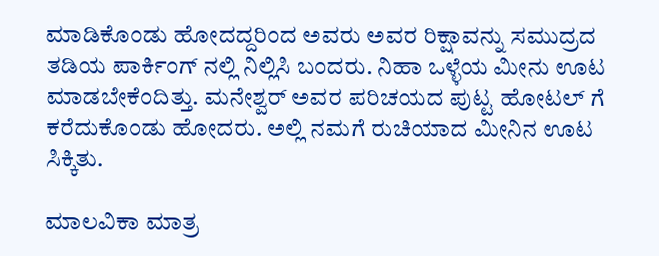ಮಾಡಿಕೊಂಡು ಹೋದದ್ದರಿಂದ ಅವರು ಅವರ ರಿಕ್ಷಾವನ್ನು ಸಮುದ್ರದ ತಡಿಯ ಪಾರ್ಕಿಂಗ್ ನಲ್ಲಿ ನಿಲ್ಲಿಸಿ ಬಂದರು. ನಿಹಾ ಒಳ್ಳೆಯ ಮೀನು ಊಟ ಮಾಡಬೇಕೆಂದಿತ್ತು. ಮನೇಶ್ವರ್ ಅವರ ಪರಿಚಯದ ಪುಟ್ಟ ಹೋಟಲ್ ಗೆ ಕರೆದುಕೊಂಡು ಹೋದರು. ಅಲ್ಲಿ ನಮಗೆ ರುಚಿಯಾದ ಮೀನಿನ ಊಟ ಸಿಕ್ಕಿತು.

ಮಾಲವಿಕಾ ಮಾತ್ರ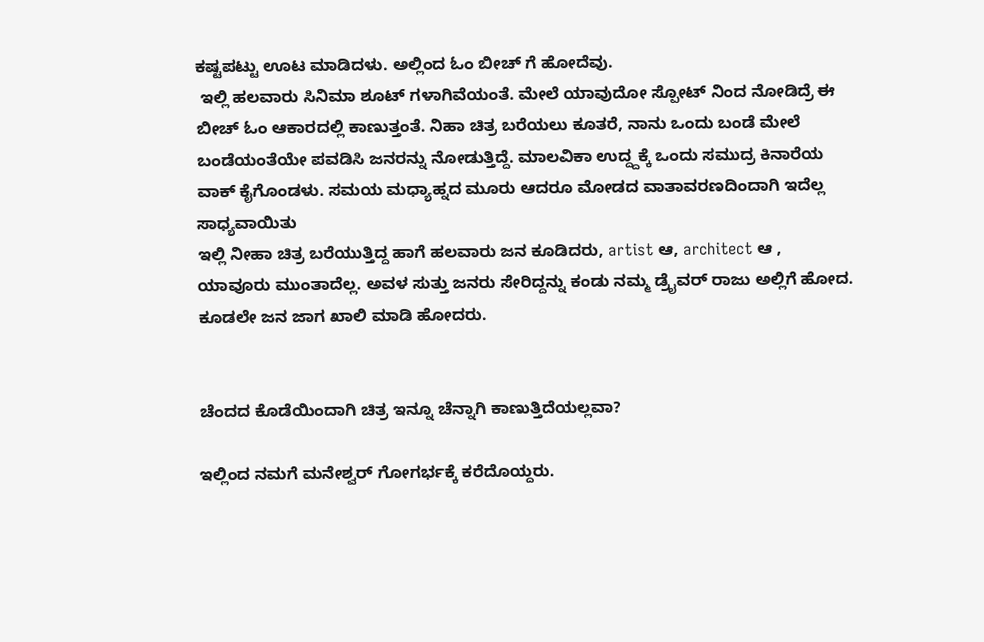ಕಷ್ಟಪಟ್ಟು ಊಟ ಮಾಡಿದಳು. ಅಲ್ಲಿಂದ ಓಂ ಬೀಚ್ ಗೆ ಹೋದೆವು.
 ಇಲ್ಲಿ ಹಲವಾರು ಸಿನಿಮಾ ಶೂಟ್ ಗಳಾಗಿವೆಯಂತೆ. ಮೇಲೆ ಯಾವುದೋ ಸ್ಪೋಟ್ ನಿಂದ ನೋಡಿದ್ರೆ ಈ ಬೀಚ್ ಓಂ ಆಕಾರದಲ್ಲಿ ಕಾಣುತ್ತಂತೆ. ನಿಹಾ ಚಿತ್ರ ಬರೆಯಲು ಕೂತರೆ, ನಾನು ಒಂದು ಬಂಡೆ ಮೇಲೆ ಬಂಡೆಯಂತೆಯೇ ಪವಡಿಸಿ ಜನರನ್ನು ನೋಡುತ್ತಿದ್ದೆ. ಮಾಲವಿಕಾ ಉದ್ದ್ದಕ್ಕೆ ಒಂದು ಸಮುದ್ರ ಕಿನಾರೆಯ ವಾಕ್ ಕೈಗೊಂಡಳು. ಸಮಯ ಮಧ್ಯಾಹ್ನದ ಮೂರು ಆದರೂ ಮೋಡದ ವಾತಾವರಣದಿಂದಾಗಿ ಇದೆಲ್ಲ ಸಾಧ್ಯವಾಯಿತು
ಇಲ್ಲಿ ನೀಹಾ ಚಿತ್ರ ಬರೆಯುತ್ತಿದ್ದ ಹಾಗೆ ಹಲವಾರು ಜನ ಕೂಡಿದರು, artist ಆ, architect ಆ , ಯಾವೂರು ಮುಂತಾದೆಲ್ಲ. ಅವಳ ಸುತ್ತು ಜನರು ಸೇರಿದ್ದನ್ನು ಕಂಡು ನಮ್ಮ ಡ್ರೈವರ್ ರಾಜು ಅಲ್ಲಿಗೆ ಹೋದ. ಕೂಡಲೇ ಜನ ಜಾಗ ಖಾಲಿ ಮಾಡಿ ಹೋದರು.


ಚೆಂದದ ಕೊಡೆಯಿಂದಾಗಿ ಚಿತ್ರ ಇನ್ನೂ ಚೆನ್ನಾಗಿ ಕಾಣುತ್ತಿದೆಯಲ್ಲವಾ?

ಇಲ್ಲಿಂದ ನಮಗೆ ಮನೇಶ್ವರ್ ಗೋಗರ್ಭಕ್ಕೆ ಕರೆದೊಯ್ದರು.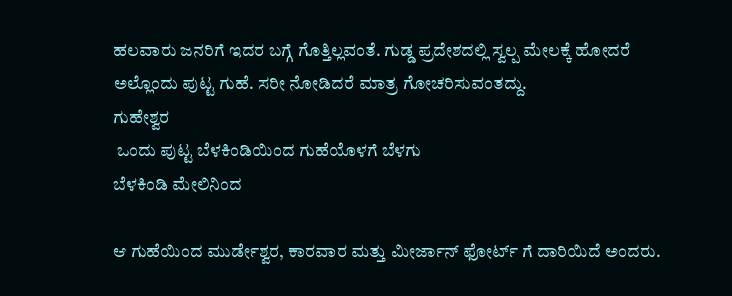ಹಲವಾರು ಜನರಿಗೆ ಇದರ ಬಗ್ಗೆ ಗೊತ್ತಿಲ್ಲವಂತೆ. ಗುಡ್ಡ ಪ್ರದೇಶದಲ್ಲಿ ಸ್ವಲ್ಪ ಮೇಲಕ್ಕೆ ಹೋದರೆ ಅಲ್ಲೊಂದು ಪುಟ್ಟ ಗುಹೆ. ಸರೀ ನೋಡಿದರೆ ಮಾತ್ರ ಗೋಚರಿಸುವಂತದ್ದು.
ಗುಹೇಶ್ವರ
 ಒಂದು ಪುಟ್ಟ ಬೆಳಕಿಂಡಿಯಿಂದ ಗುಹೆಯೊಳಗೆ ಬೆಳಗು
ಬೆಳಕಿಂಡಿ ಮೇಲಿನಿಂದ

ಆ ಗುಹೆಯಿಂದ ಮುರ್ಡೇಶ್ವರ, ಕಾರವಾರ ಮತ್ತು ಮೀರ್ಜಾನ್ ಫೋರ್ಟ್ ಗೆ ದಾರಿಯಿದೆ ಅಂದರು.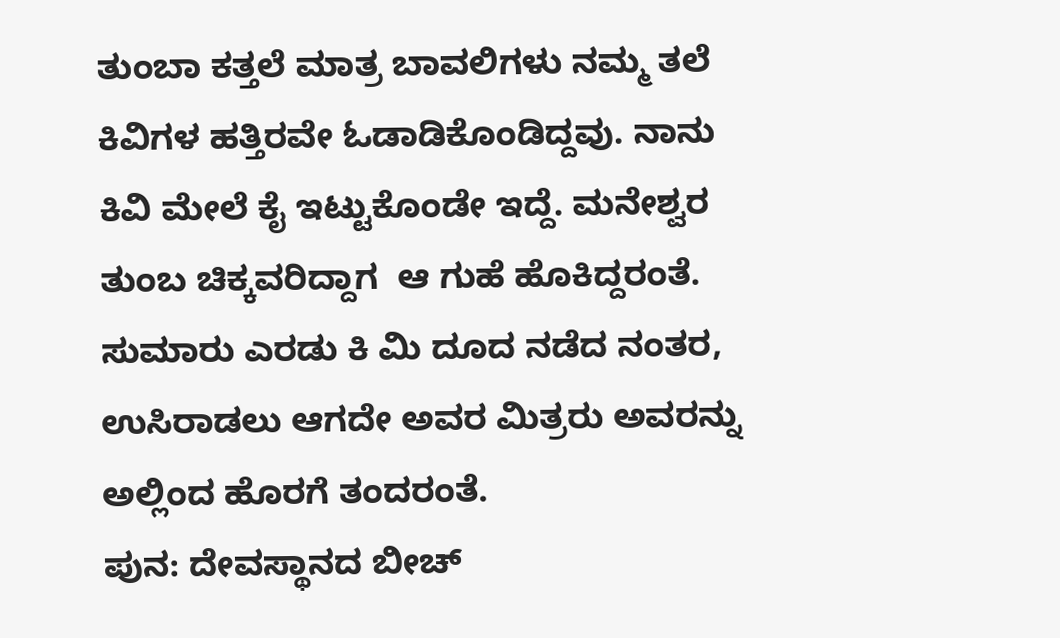ತುಂಬಾ ಕತ್ತಲೆ ಮಾತ್ರ ಬಾವಲಿಗಳು ನಮ್ಮ ತಲೆ ಕಿವಿಗಳ ಹತ್ತಿರವೇ ಓಡಾಡಿಕೊಂಡಿದ್ದವು. ನಾನು ಕಿವಿ ಮೇಲೆ ಕೈ ಇಟ್ಟುಕೊಂಡೇ ಇದ್ದೆ. ಮನೇಶ್ವರ ತುಂಬ ಚಿಕ್ಕವರಿದ್ದಾಗ  ಆ ಗುಹೆ ಹೊಕಿದ್ದರಂತೆ. ಸುಮಾರು ಎರಡು ಕಿ ಮಿ ದೂದ ನಡೆದ ನಂತರ, ಉಸಿರಾಡಲು ಆಗದೇ ಅವರ ಮಿತ್ರರು ಅವರನ್ನು ಅಲ್ಲಿಂದ ಹೊರಗೆ ತಂದರಂತೆ.
ಪುನ: ದೇವಸ್ಥಾನದ ಬೀಚ್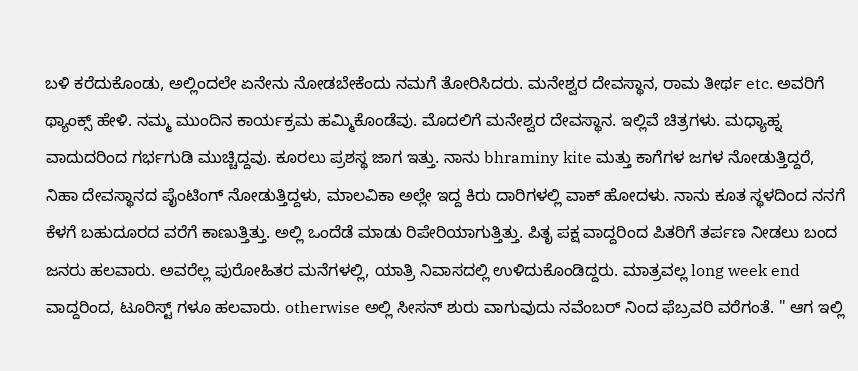ಬಳಿ ಕರೆದುಕೊಂಡು, ಅಲ್ಲಿಂದಲೇ ಏನೇನು ನೋಡಬೇಕೆಂದು ನಮಗೆ ತೋರಿಸಿದರು. ಮನೇಶ್ವರ ದೇವಸ್ಥಾನ, ರಾಮ ತೀರ್ಥ etc. ಅವರಿಗೆ ಥ್ಯಾಂಕ್ಸ್ ಹೇಳಿ. ನಮ್ಮ ಮುಂದಿನ ಕಾರ್ಯಕ್ರಮ ಹಮ್ಮಿಕೊಂಡೆವು. ಮೊದಲಿಗೆ ಮನೇಶ್ವರ ದೇವಸ್ಥಾನ. ಇಲ್ಲಿವೆ ಚಿತ್ರಗಳು. ಮಧ್ಯಾಹ್ನ ವಾದುದರಿಂದ ಗರ್ಭಗುಡಿ ಮುಚ್ಚಿದ್ದವು. ಕೂರಲು ಪ್ರಶಸ್ಥ ಜಾಗ ಇತ್ತು. ನಾನು bhraminy kite ಮತ್ತು ಕಾಗೆಗಳ ಜಗಳ ನೋಡುತ್ತಿದ್ದರೆ, ನಿಹಾ ದೇವಸ್ಥಾನದ ಪೈಂಟಿಂಗ್ ನೋಡುತ್ತಿದ್ದಳು, ಮಾಲವಿಕಾ ಅಲ್ಲೇ ಇದ್ದ ಕಿರು ದಾರಿಗಳಲ್ಲಿ ವಾಕ್ ಹೋದಳು. ನಾನು ಕೂತ ಸ್ಥಳದಿಂದ ನನಗೆ ಕೆಳಗೆ ಬಹುದೂರದ ವರೆಗೆ ಕಾಣುತ್ತಿತ್ತು. ಅಲ್ಲಿ ಒಂದೆಡೆ ಮಾಡು ರಿಪೇರಿಯಾಗುತ್ತಿತ್ತು. ಪಿತೃ ಪಕ್ಷ ವಾದ್ದರಿಂದ ಪಿತರಿಗೆ ತರ್ಪಣ ನೀಡಲು ಬಂದ ಜನರು ಹಲವಾರು. ಅವರೆಲ್ಲ ಪುರೋಹಿತರ ಮನೆಗಳಲ್ಲಿ, ಯಾತ್ರಿ ನಿವಾಸದಲ್ಲಿ ಉಳಿದುಕೊಂಡಿದ್ದರು. ಮಾತ್ರವಲ್ಲ long week end ವಾದ್ದರಿಂದ, ಟೂರಿಸ್ಟ್ ಗಳೂ ಹಲವಾರು. otherwise ಅಲ್ಲಿ ಸೀಸನ್ ಶುರು ವಾಗುವುದು ನವೆಂಬರ್ ನಿಂದ ಫೆಬ್ರವರಿ ವರೆಗಂತೆ. " ಆಗ ಇಲ್ಲಿ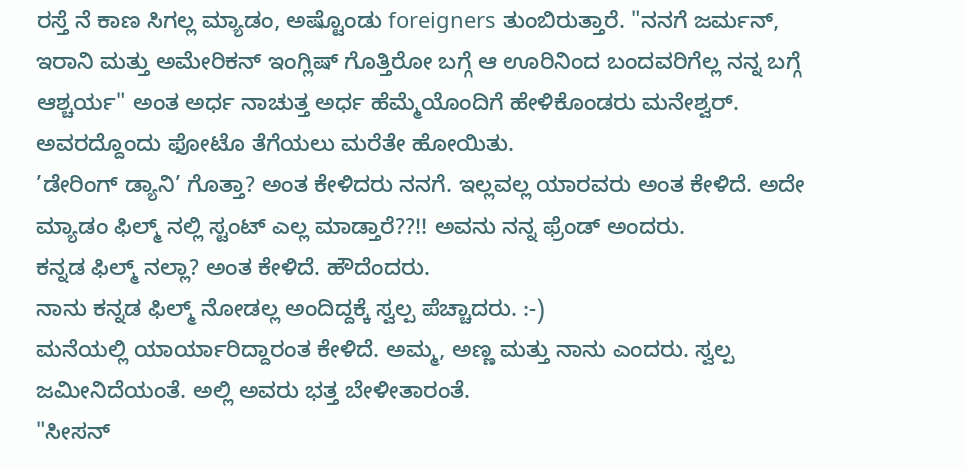ರಸ್ತೆ ನೆ ಕಾಣ ಸಿಗಲ್ಲ ಮ್ಯಾಡಂ, ಅಷ್ಟೊಂಡು foreigners ತುಂಬಿರುತ್ತಾರೆ. "ನನಗೆ ಜರ್ಮನ್, ಇರಾನಿ ಮತ್ತು ಅಮೇರಿಕನ್ ಇಂಗ್ಲಿಷ್ ಗೊತ್ತಿರೋ ಬಗ್ಗೆ ಆ ಊರಿನಿಂದ ಬಂದವರಿಗೆಲ್ಲ ನನ್ನ ಬಗ್ಗೆ ಆಶ್ಚರ್ಯ" ಅಂತ ಅರ್ಧ ನಾಚುತ್ತ ಅರ್ಧ ಹೆಮ್ಮೆಯೊಂದಿಗೆ ಹೇಳಿಕೊಂಡರು ಮನೇಶ್ವರ್. ಅವರದ್ದೊಂದು ಫೋಟೊ ತೆಗೆಯಲು ಮರೆತೇ ಹೋಯಿತು.
’ಡೇರಿಂಗ್ ಡ್ಯಾನಿ’ ಗೊತ್ತಾ? ಅಂತ ಕೇಳಿದರು ನನಗೆ. ಇಲ್ಲವಲ್ಲ ಯಾರವರು ಅಂತ ಕೇಳಿದೆ. ಅದೇ ಮ್ಯಾಡಂ ಫಿಲ್ಮ್ ನಲ್ಲಿ ಸ್ಟಂಟ್ ಎಲ್ಲ ಮಾಡ್ತಾರೆ??!! ಅವನು ನನ್ನ ಫ್ರೆಂಡ್ ಅಂದರು.
ಕನ್ನಡ ಫಿಲ್ಮ್ ನಲ್ಲಾ? ಅಂತ ಕೇಳಿದೆ. ಹೌದೆಂದರು.
ನಾನು ಕನ್ನಡ ಫಿಲ್ಮ್ ನೋಡಲ್ಲ ಅಂದಿದ್ದಕ್ಕೆ ಸ್ವಲ್ಪ ಪೆಚ್ಚಾದರು. :-)
ಮನೆಯಲ್ಲಿ ಯಾರ್ಯಾರಿದ್ದಾರಂತ ಕೇಳಿದೆ. ಅಮ್ಮ, ಅಣ್ಣ ಮತ್ತು ನಾನು ಎಂದರು. ಸ್ವಲ್ಪ ಜಮೀನಿದೆಯಂತೆ. ಅಲ್ಲಿ ಅವರು ಭತ್ತ ಬೇಳೀತಾರಂತೆ.
"ಸೀಸನ್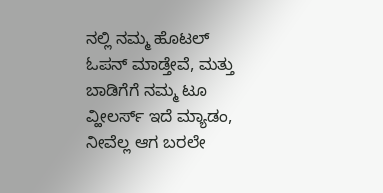ನಲ್ಲಿ ನಮ್ಮ ಹೊಟಲ್ ಓಪನ್ ಮಾಡ್ತೇವೆ, ಮತ್ತು ಬಾಡಿಗೆಗೆ ನಮ್ಮ ಟೂ ವ್ಹೀಲರ್ಸ್ ಇದೆ ಮ್ಯಾಡಂ, ನೀವೆಲ್ಲ ಆಗ ಬರಲೇ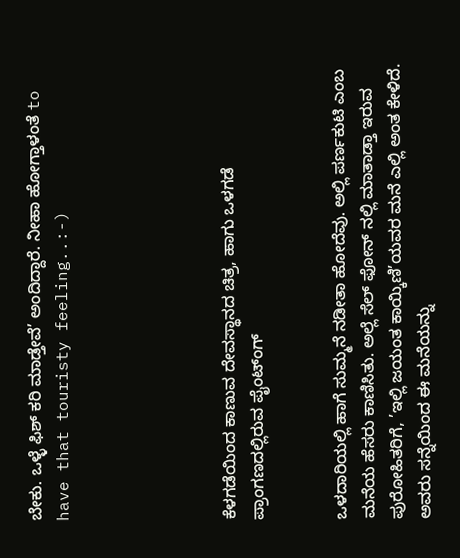ಬೇಕು. ಒಳ್ಳೆ ಫಿಶ್ ಕರಿ ಮಾಡ್ತೇವೆ’ ಅಂದಿದ್ದಾರೆ. ನೀಹಾ ಹೋಗ್ತಾಳಂತೆ to have that touristy feeling..:-)





ಕೆಳಗಡೆಯಿಂದ ಕಾಣುವ ದೇವಸ್ಥಾನದ ಚಿತ್ರ, ಹಾಗು ಒಳಗಡೆ ಪ್ರಾಂಗಣದಲ್ಲಿರುವ ಪೈಂಟ್ಂಗ್


ಒಳದಾರಿಯಲ್ಲಿ ಹಾಗೆ ಸುಮ್ಮನೆ ನಡೀತಾ ಹೋದೆವು. ಅಲ್ಲಿ ಪರ್ಣಕುಟಿ ಎಂಬ ಮನೆಯ ಹೆಸರು ಕಾಣಿಸಿತು. ಅಲ್ಲೆ ಸೆಲ್ ಫೋನ್ ನಲ್ಲಿ ಮಾತಾಡ್ತಾ ಇರುವ ಪುರೋಹಿತರಿಗೆ, ’ಇಲ್ಲಿ ಜಯಂತ ಕಾಯ್ಕಿಣಿ’ಯವರ ಮನೆ ಎಲ್ಲಿ ಅಂತ ಕೇಳಿದೆ. ಅವರು ಸನ್ನೆಯಿಂದ ಈ ಮನೆಯನ್ನು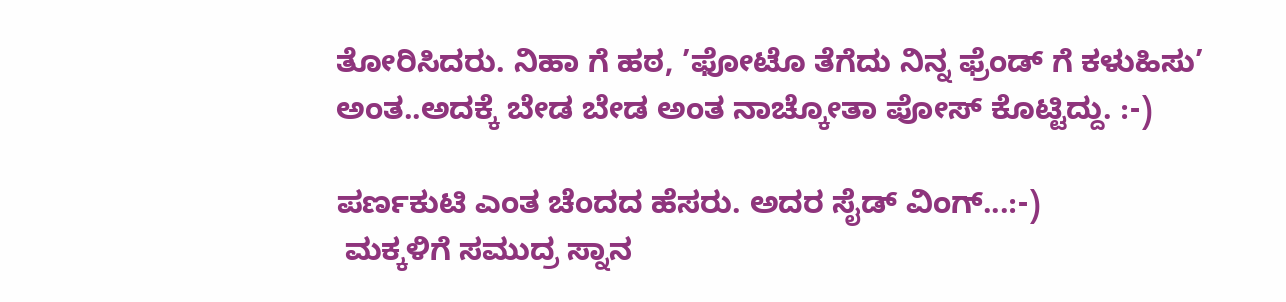ತೋರಿಸಿದರು. ನಿಹಾ ಗೆ ಹಠ, ’ಫೋಟೊ ತೆಗೆದು ನಿನ್ನ ಫ್ರೆಂಡ್ ಗೆ ಕಳುಹಿಸು’ ಅಂತ..ಅದಕ್ಕೆ ಬೇಡ ಬೇಡ ಅಂತ ನಾಚ್ಕೋತಾ ಪೋಸ್ ಕೊಟ್ಟಿದ್ದು. :-)

ಪರ್ಣಕುಟಿ ಎಂತ ಚೆಂದದ ಹೆಸರು. ಅದರ ಸೈಡ್ ವಿಂಗ್...:-)
 ಮಕ್ಕಳಿಗೆ ಸಮುದ್ರ ಸ್ನಾನ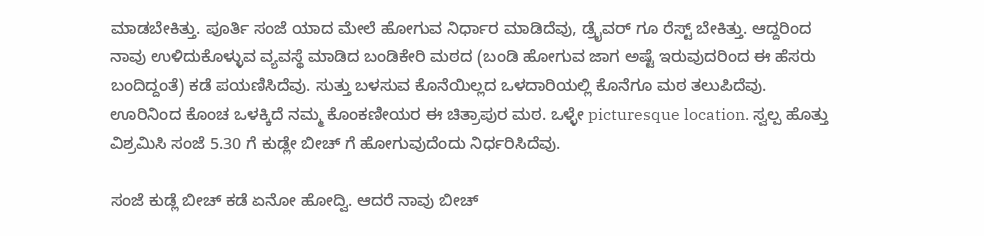ಮಾಡಬೇಕಿತ್ತು. ಪೂರ್ತಿ ಸಂಜೆ ಯಾದ ಮೇಲೆ ಹೋಗುವ ನಿರ್ಧಾರ ಮಾಡಿದೆವು, ಡ್ರೈವರ್ ಗೂ ರೆಸ್ಟ್ ಬೇಕಿತ್ತು. ಆದ್ದರಿಂದ ನಾವು ಉಳಿದುಕೊಳ್ಳುವ ವ್ಯವಸ್ಥೆ ಮಾಡಿದ ಬಂಡಿಕೇರಿ ಮಠದ (ಬಂಡಿ ಹೋಗುವ ಜಾಗ ಅಷ್ಟೆ ಇರುವುದರಿಂದ ಈ ಹೆಸರು ಬಂದಿದ್ದಂತೆ) ಕಡೆ ಪಯಣಿಸಿದೆವು. ಸುತ್ತು ಬಳಸುವ ಕೊನೆಯಿಲ್ಲದ ಒಳದಾರಿಯಲ್ಲಿ ಕೊನೆಗೂ ಮಠ ತಲುಪಿದೆವು. ಊರಿನಿಂದ ಕೊಂಚ ಒಳಕ್ಕಿದೆ ನಮ್ಮ ಕೊಂಕಣೀಯರ ಈ ಚಿತ್ರಾಪುರ ಮಠ. ಒಳ್ಳೇ picturesque location. ಸ್ವಲ್ಪ ಹೊತ್ತು ವಿಶ್ರಮಿಸಿ ಸಂಜೆ 5.30 ಗೆ ಕುಡ್ಲೇ ಬೀಚ್ ಗೆ ಹೋಗುವುದೆಂದು ನಿರ್ಧರಿಸಿದೆವು.

ಸಂಜೆ ಕುಡ್ಲೆ ಬೀಚ್ ಕಡೆ ಏನೋ ಹೋದ್ವಿ. ಆದರೆ ನಾವು ಬೀಚ್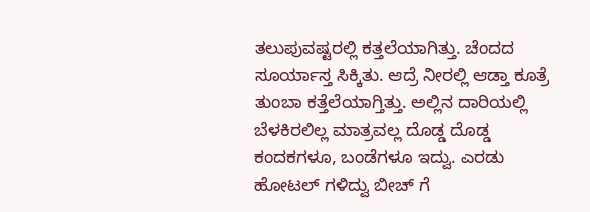ತಲುಪುವಷ್ಟರಲ್ಲಿ ಕತ್ತಲೆಯಾಗಿತ್ತು. ಚೆಂದದ ಸೂರ್ಯಾಸ್ತ ಸಿಕ್ಕಿತು. ಆದ್ರೆ ನೀರಲ್ಲಿ ಆಡ್ತಾ ಕೂತ್ರೆ  ತುಂಬಾ ಕತ್ತೆಲೆಯಾಗ್ತಿತ್ತು. ಅಲ್ಲಿನ ದಾರಿಯಲ್ಲಿ ಬೆಳಕಿರಲಿಲ್ಲ ಮಾತ್ರವಲ್ಲ ದೊಡ್ಡ ದೊಡ್ಡ ಕಂದಕಗಳೂ, ಬಂಡೆಗಳೂ ಇದ್ವು. ಎರಡು ಹೋಟಲ್ ಗಳಿದ್ವು ಬೀಚ್ ಗೆ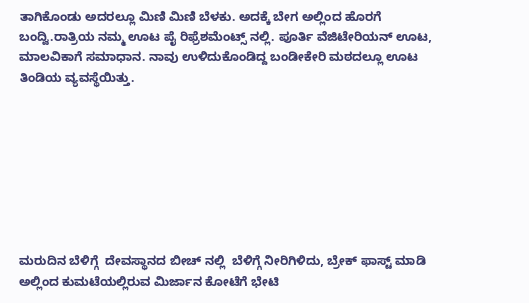ತಾಗಿಕೊಂಡು ಅದರಲ್ಲೂ ಮಿಣಿ ಮಿಣಿ ಬೆಳಕು. ಅದಕ್ಕೆ ಬೇಗ ಅಲ್ಲಿಂದ ಹೊರಗೆ ಬಂದ್ವಿ.ರಾತ್ರಿಯ ನಮ್ಮ ಊಟ ಪೈ ರಿಫ್ರೆಶಮೆಂಟ್ಸ್ ನಲ್ಲಿ. ಪೂರ್ತಿ ವೆಜಿಟೇರಿಯನ್ ಊಟ, ಮಾಲವಿಕಾಗೆ ಸಮಾಧಾನ. ನಾವು ಉಳಿದುಕೊಂಡಿದ್ದ ಬಂಡೀಕೇರಿ ಮಠದಲ್ಲೂ ಊಟ ತಿಂಡಿಯ ವ್ಯವಸ್ಥೆಯಿತ್ತು.








ಮರುದಿನ ಬೆಳಿಗ್ಗೆ  ದೇವಸ್ಥಾನದ ಬೀಚ್ ನಲ್ಲಿ  ಬೆಳಿಗ್ಗೆ ನೀರಿಗಿಳಿದು, ಬ್ರೇಕ್ ಫಾಸ್ಟ್ ಮಾಡಿ ಅಲ್ಲಿಂದ ಕುಮಟೆಯಲ್ಲಿರುವ ಮಿರ್ಜಾನ ಕೋಟೆಗೆ ಭೇಟಿ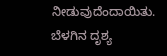ನೀಡುವುದೆಂದಾಯಿತು.
ಬೆಳಗಿನ ದೃಶ್ಯ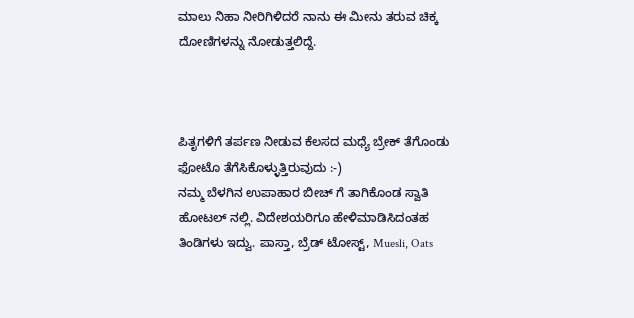ಮಾಲು ನಿಹಾ ನೀರಿಗಿಳಿದರೆ ನಾನು ಈ ಮೀನು ತರುವ ಚಿಕ್ಕ ದೋಣಿಗಳನ್ನು ನೋಡುತ್ತಲಿದ್ದೆ.



ಪಿತೃಗಳಿಗೆ ತರ್ಪಣ ನೀಡುವ ಕೆಲಸದ ಮಧ್ಯೆ ಬ್ರೇಕ್ ತೆಗೊಂಡು ಫೋಟೊ ತೆಗೆಸಿಕೊಳ್ಳುತ್ತಿರುವುದು :-)
ನಮ್ಮ ಬೆಳಗಿನ ಉಪಾಹಾರ ಬೀಚ್ ಗೆ ತಾಗಿಕೊಂಡ ಸ್ವಾತಿ ಹೋಟಲ್ ನಲ್ಲಿ. ವಿದೇಶಯರಿಗೂ ಹೇಳಿಮಾಡಿಸಿದಂತಹ ತಿಂಡಿಗಳು ಇದ್ವು. ಪಾಸ್ತಾ, ಬ್ರೆಡ್ ಟೋಸ್ಟ್, Muesli, Oats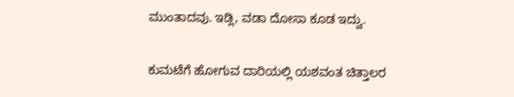ಮುಂತಾದವು. ಇಡ್ಲಿ, ವಡಾ ದೋಸಾ ಕೂಡ ಇದ್ವು.

ಕುಮಟೆಗೆ ಹೋಗುವ ದಾರಿಯಲ್ಲಿ ಯಶವಂತ ಚಿತ್ತಾಲರ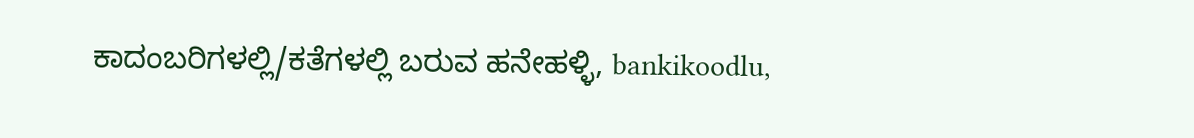ಕಾದಂಬರಿಗಳಲ್ಲಿ/ಕತೆಗಳಲ್ಲಿ ಬರುವ ಹನೇಹಳ್ಳಿ, bankikoodlu,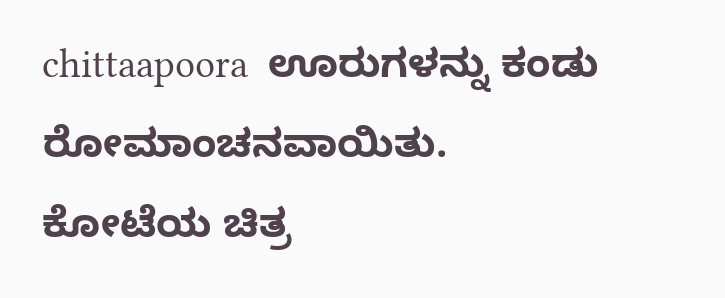chittaapoora  ಊರುಗಳನ್ನು ಕಂಡು ರೋಮಾಂಚನವಾಯಿತು.
ಕೋಟೆಯ ಚಿತ್ರ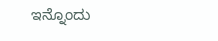ಇನ್ನೊಂದು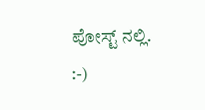ಪೋಸ್ಟ್ ನಲ್ಲಿ.
:-)